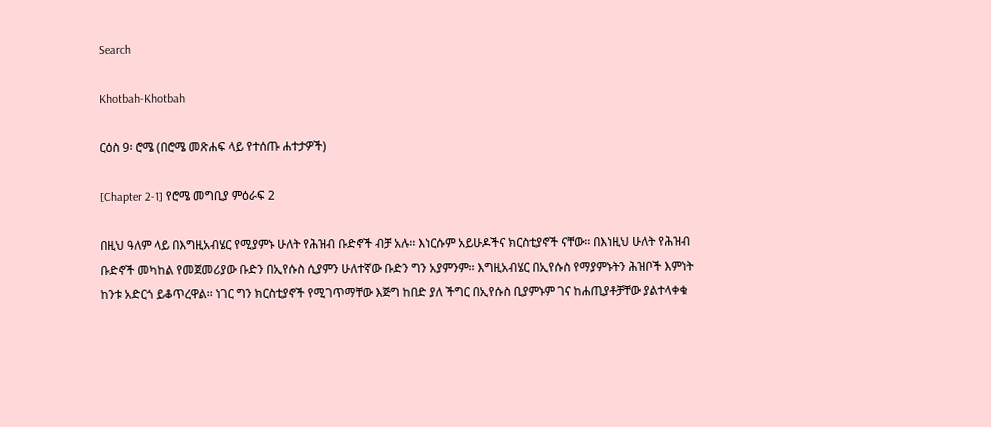Search

Khotbah-Khotbah

ርዕስ 9፡ ሮሜ (በሮሜ መጽሐፍ ላይ የተሰጡ ሐተታዎች)

[Chapter 2-1] የሮሜ መግቢያ ምዕራፍ 2

በዚህ ዓለም ላይ በእግዚአብሄር የሚያምኑ ሁለት የሕዝብ ቡድኖች ብቻ አሉ፡፡ እነርሱም አይሁዶችና ክርስቲያኖች ናቸው፡፡ በእነዚህ ሁለት የሕዝብ ቡድኖች መካከል የመጀመሪያው ቡድን በኢየሱስ ሲያምን ሁለተኛው ቡድን ግን አያምንም፡፡ እግዚአብሄር በኢየሱስ የማያምኑትን ሕዝቦች እምነት ከንቱ አድርጎ ይቆጥረዋል፡፡ ነገር ግን ክርስቲያኖች የሚገጥማቸው እጅግ ከበድ ያለ ችግር በኢየሱስ ቢያምኑም ገና ከሐጢያቶቻቸው ያልተላቀቁ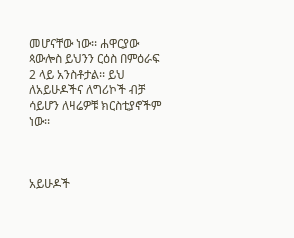መሆናቸው ነው፡፡ ሐዋርያው ጳውሎስ ይህንን ርዕስ በምዕራፍ 2 ላይ አንስቶታል፡፡ ይህ ለአይሁዶችና ለግሪኮች ብቻ ሳይሆን ለዛሬዎቹ ክርስቲያኖችም ነው፡፡



አይሁዶች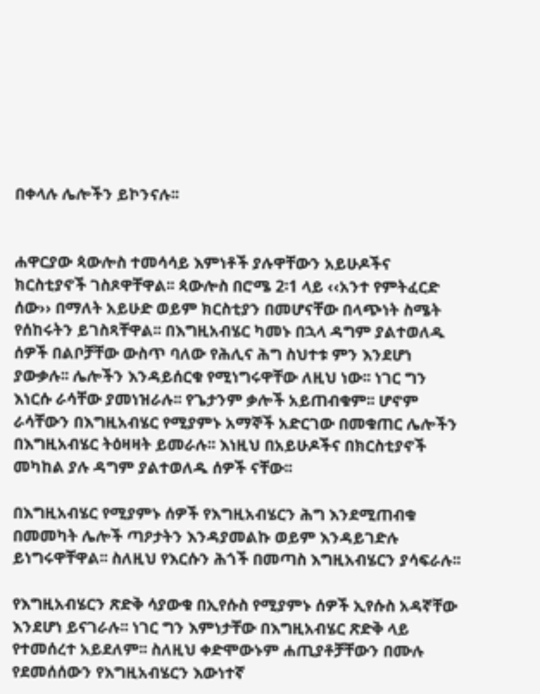በቀላሉ ሌሎችን ይኮንናሉ፡፡


ሐዋርያው ጳውሎስ ተመሳሳይ እምነቶች ያሉዋቸውን አይሁዶችና ክርስቲያኖች ገስጾዋቸዋል፡፡ ጳውሎስ በሮሜ 2፡1 ላይ ‹‹አንተ የምትፈርድ ሰው›› በማለት አይሁድ ወይም ክርስቲያን በመሆናቸው በላጭነት ስሜት የሰከሩትን ይገስጻቸዋል፡፡ በእግዚአብሄር ካመኑ በኋላ ዳግም ያልተወለዱ ሰዎች በልቦቻቸው ውስጥ ባለው የሕሊና ሕግ ስህተቱ ምን እንደሆነ ያውቃሉ፡፡ ሌሎችን እንዳይሰርቁ የሚነግሩዋቸው ለዚህ ነው፡፡ ነገር ግን እነርሱ ራሳቸው ያመነዝራሉ፡፡ የጌታንም ቃሎች አይጠብቁም፡፡ ሆኖም ራሳቸውን በእግዚአብሄር የሚያምኑ አማኞች አድርገው በመቁጠር ሌሎችን በእግዚአብሄር ትዕዛዛት ይመራሉ፡፡ እነዚህ በአይሁዶችና በክርስቲያኖች መካከል ያሉ ዳግም ያልተወለዱ ሰዎች ናቸው፡፡

በእግዚአብሄር የሚያምኑ ሰዎች የእግዚአብሄርን ሕግ እንደሚጠብቁ በመመካት ሌሎች ጣዖታትን እንዳያመልኩ ወይም እንዳይገድሉ ይነግሩዋቸዋል፡፡ ስለዚህ የእርሱን ሕጎች በመጣስ እግዚአብሄርን ያሳፍራሉ፡፡

የእግዚአብሄርን ጽድቅ ሳያውቁ በኢየሱስ የሚያምኑ ሰዎች ኢየሱስ አዳኛቸው እንደሆነ ይናገራሉ፡፡ ነገር ግን እምነታቸው በእግዚአብሄር ጽድቅ ላይ የተመሰረተ አይደለም፡፡ ስለዚህ ቀድሞውኑም ሐጢያቶቻቸውን በሙሉ የደመሰሰውን የእግዚአብሄርን እውነተኛ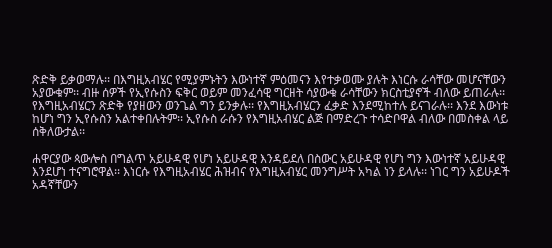ጽድቅ ይቃወማሉ፡፡ በእግዚአብሄር የሚያምኑትን እውነተኛ ምዕመናን እየተቃወሙ ያሉት እነርሱ ራሳቸው መሆናቸውን አያውቁም፡፡ ብዙ ሰዎች የኢየሱስን ፍቅር ወይም መንፈሳዊ ግርዘት ሳያውቁ ራሳቸውን ክርስቲያኖች ብለው ይጠራሉ፡፡ የእግዚአብሄርን ጽድቅ የያዘውን ወንጌል ግን ይንቃሉ፡፡ የእግዚአብሄርን ፈቃድ እንደሚከተሉ ይናገራሉ፡፡ እንደ እውነቱ ከሆነ ግን ኢየሱስን አልተቀበሉትም፡፡ ኢየሱስ ራሱን የእግዚአብሄር ልጅ በማድረጉ ተሳድቦዋል ብለው በመስቀል ላይ ሰቅለውታል፡፡

ሐዋርያው ጳውሎስ በግልጥ አይሁዳዊ የሆነ አይሁዳዊ እንዳይደለ በስውር አይሁዳዊ የሆነ ግን እውነተኛ አይሁዳዊ እንደሆነ ተናግሮዋል፡፡ እነርሱ የእግዚአብሄር ሕዝብና የእግዚአብሄር መንግሥት አካል ነን ይላሉ፡፡ ነገር ግን አይሁዶች አዳኛቸውን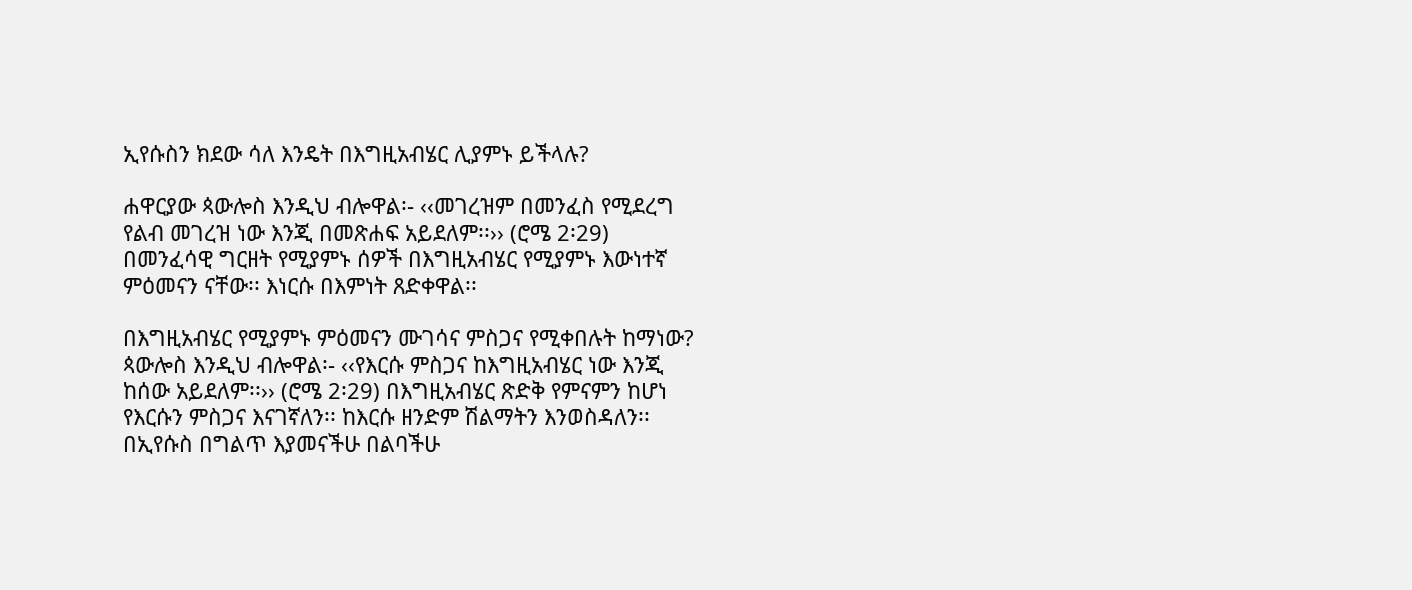ኢየሱስን ክደው ሳለ እንዴት በእግዚአብሄር ሊያምኑ ይችላሉ?

ሐዋርያው ጳውሎስ እንዲህ ብሎዋል፡- ‹‹መገረዝም በመንፈስ የሚደረግ የልብ መገረዝ ነው እንጂ በመጽሐፍ አይደለም፡፡›› (ሮሜ 2፡29) በመንፈሳዊ ግርዘት የሚያምኑ ሰዎች በእግዚአብሄር የሚያምኑ እውነተኛ ምዕመናን ናቸው፡፡ እነርሱ በእምነት ጸድቀዋል፡፡

በእግዚአብሄር የሚያምኑ ምዕመናን ሙገሳና ምስጋና የሚቀበሉት ከማነው? ጳውሎስ እንዲህ ብሎዋል፡- ‹‹የእርሱ ምስጋና ከእግዚአብሄር ነው እንጂ ከሰው አይደለም፡፡›› (ሮሜ 2፡29) በእግዚአብሄር ጽድቅ የምናምን ከሆነ የእርሱን ምስጋና እናገኛለን፡፡ ከእርሱ ዘንድም ሽልማትን እንወስዳለን፡፡ በኢየሱስ በግልጥ እያመናችሁ በልባችሁ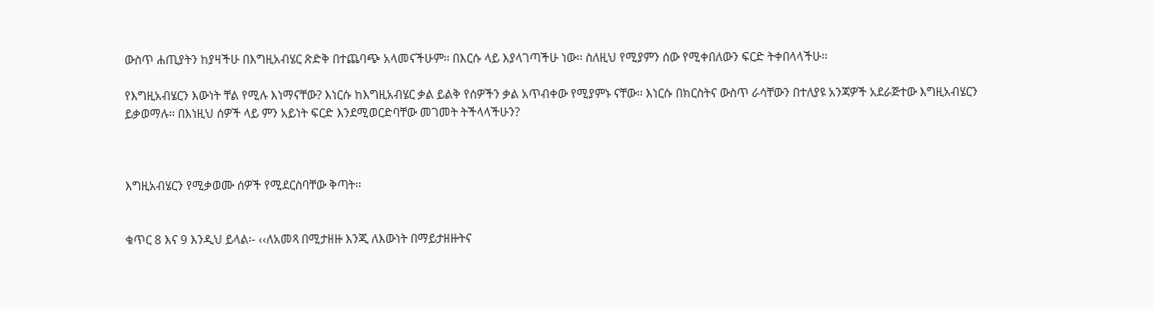ውስጥ ሐጢያትን ከያዛችሁ በእግዚአብሄር ጽድቅ በተጨባጭ አላመናችሁም፡፡ በእርሱ ላይ እያላገጣችሁ ነው፡፡ ስለዚህ የሚያምን ሰው የሚቀበለውን ፍርድ ትቀበላላችሁ፡፡

የእግዚአብሄርን እውነት ቸል የሚሉ እነማናቸው? እነርሱ ከእግዚአብሄር ቃል ይልቅ የሰዎችን ቃል አጥብቀው የሚያምኑ ናቸው፡፡ እነርሱ በክርስትና ውስጥ ራሳቸውን በተለያዩ አንጃዎች አደራጅተው እግዚአብሄርን ይቃወማሉ፡፡ በእነዚህ ሰዎች ላይ ምን አይነት ፍርድ እንደሚወርድባቸው መገመት ትችላላችሁን?



እግዚአብሄርን የሚቃወሙ ሰዎች የሚደርስባቸው ቅጣት፡፡


ቁጥር 8 እና 9 እንዲህ ይላል፡- ‹‹ለአመጻ በሚታዘዙ እንጂ ለእውነት በማይታዘዙትና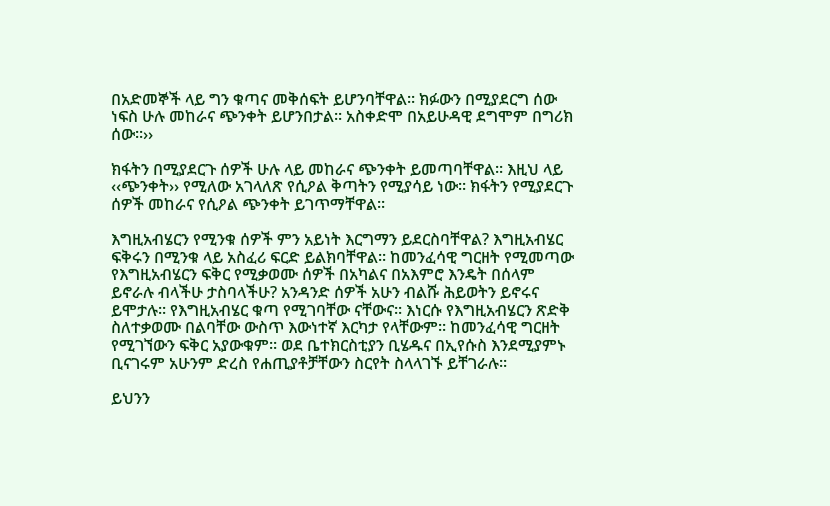በአድመኞች ላይ ግን ቁጣና መቅሰፍት ይሆንባቸዋል፡፡ ክፉውን በሚያደርግ ሰው ነፍስ ሁሉ መከራና ጭንቀት ይሆንበታል፡፡ አስቀድሞ በአይሁዳዊ ደግሞም በግሪክ ሰው፡፡››

ክፋትን በሚያደርጉ ሰዎች ሁሉ ላይ መከራና ጭንቀት ይመጣባቸዋል፡፡ እዚህ ላይ ‹‹ጭንቀት›› የሚለው አገላለጽ የሲዖል ቅጣትን የሚያሳይ ነው፡፡ ክፋትን የሚያደርጉ ሰዎች መከራና የሲዖል ጭንቀት ይገጥማቸዋል፡፡

እግዚአብሄርን የሚንቁ ሰዎች ምን አይነት እርግማን ይደርስባቸዋል? እግዚአብሄር ፍቅሩን በሚንቁ ላይ አስፈሪ ፍርድ ይልክባቸዋል፡፡ ከመንፈሳዊ ግርዘት የሚመጣው የእግዚአብሄርን ፍቅር የሚቃወሙ ሰዎች በአካልና በአእምሮ እንዴት በሰላም ይኖራሉ ብላችሁ ታስባላችሁ? አንዳንድ ሰዎች አሁን ብልሹ ሕይወትን ይኖሩና ይሞታሉ፡፡ የእግዚአብሄር ቁጣ የሚገባቸው ናቸውና፡፡ እነርሱ የእግዚአብሄርን ጽድቅ ስለተቃወሙ በልባቸው ውስጥ እውነተኛ እርካታ የላቸውም፡፡ ከመንፈሳዊ ግርዘት የሚገኘውን ፍቅር አያውቁም፡፡ ወደ ቤተክርስቲያን ቢሄዱና በኢየሱስ እንደሚያምኑ ቢናገሩም አሁንም ድረስ የሐጢያቶቻቸውን ስርየት ስላላገኙ ይቸገራሉ፡፡

ይህንን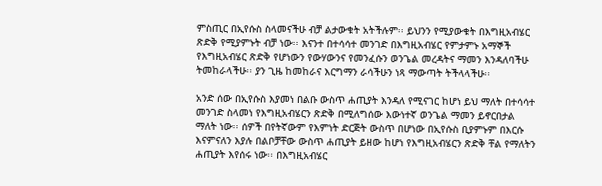ምስጢር በኢየሱስ ስላመናችሁ ብቻ ልታውቁት አትችሉም፡፡ ይህንን የሚያውቁት በእግዚአብሄር ጽድቅ የሚያምኑት ብቻ ነው፡፡ እናንተ በተሳሳተ መንገድ በእግዚአብሄር የምታምኑ አማኞች የእግዚአብሄር ጽድቅ የሆነውን የውሃውንና የመንፈሱን ወንጌል መረዳትና ማመን እንዳለባችሁ ትመከራላችሁ፡፡ ያን ጊዜ ከመከራና እርግማን ራሳችሁን ነጻ ማውጣት ትችላላችሁ፡፡

አንድ ሰው በኢየሱስ እያመነ በልቡ ውስጥ ሐጢያት እንዳለ የሚናገር ከሆነ ይህ ማለት በተሳሳተ መንገድ ስላመነ የእግዚአብሄርን ጽድቅ በሚለግሰው እውነተኛ ወንጌል ማመን ይኖርበታል ማለት ነው፡፡ ሰዎች በየትኛውም የእምነት ድርጅት ውስጥ በሆነው በኢየሱስ ቢያምኑም በእርሱ እናምናለን እያሉ በልቦቻቸው ውስጥ ሐጢያት ይዘው ከሆነ የእግዚአብሄርን ጽድቅ ቸል የማለትን ሐጢያት እየሰሩ ነው፡፡ በእግዚአብሄር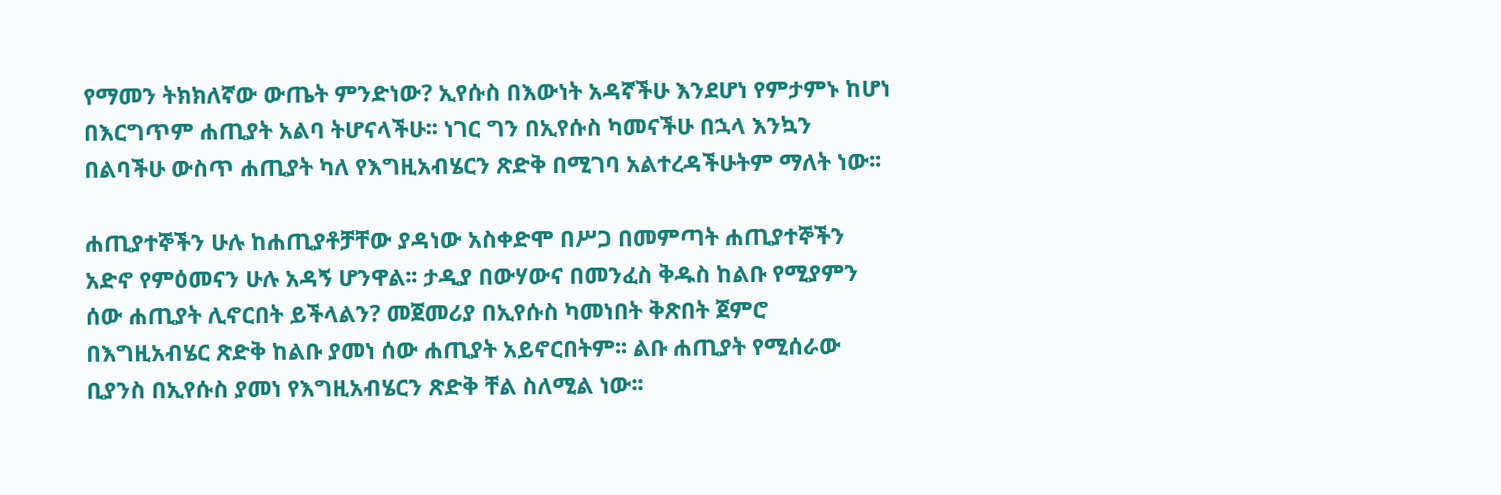የማመን ትክክለኛው ውጤት ምንድነው? ኢየሱስ በእውነት አዳኛችሁ እንደሆነ የምታምኑ ከሆነ በእርግጥም ሐጢያት አልባ ትሆናላችሁ፡፡ ነገር ግን በኢየሱስ ካመናችሁ በኋላ እንኳን በልባችሁ ውስጥ ሐጢያት ካለ የእግዚአብሄርን ጽድቅ በሚገባ አልተረዳችሁትም ማለት ነው፡፡

ሐጢያተኞችን ሁሉ ከሐጢያቶቻቸው ያዳነው አስቀድሞ በሥጋ በመምጣት ሐጢያተኞችን አድኖ የምዕመናን ሁሉ አዳኝ ሆንዋል፡፡ ታዲያ በውሃውና በመንፈስ ቅዱስ ከልቡ የሚያምን ሰው ሐጢያት ሊኖርበት ይችላልን? መጀመሪያ በኢየሱስ ካመነበት ቅጽበት ጀምሮ በእግዚአብሄር ጽድቅ ከልቡ ያመነ ሰው ሐጢያት አይኖርበትም፡፡ ልቡ ሐጢያት የሚሰራው ቢያንስ በኢየሱስ ያመነ የእግዚአብሄርን ጽድቅ ቸል ስለሚል ነው፡፡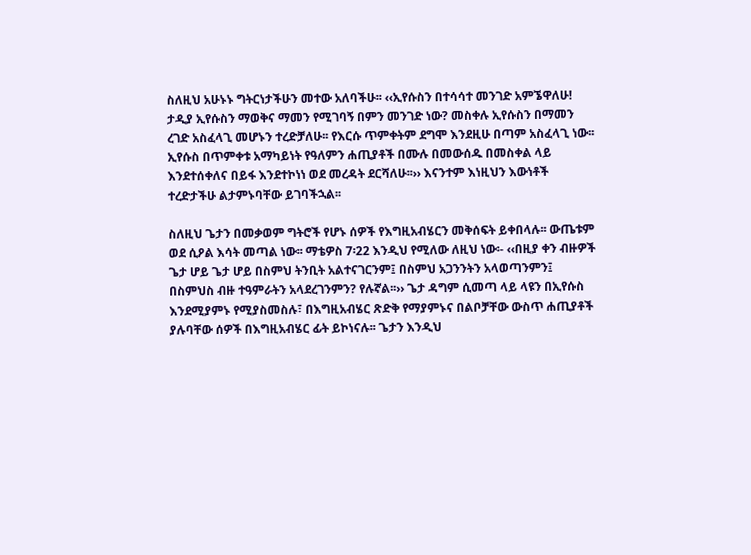ስለዚህ አሁኑኑ ግትርነታችሁን መተው አለባችሁ፡፡ ‹‹ኢየሱስን በተሳሳተ መንገድ አምኜዋለሁ! ታዲያ ኢየሱስን ማወቅና ማመን የሚገባኝ በምን መንገድ ነው? መስቀሉ ኢየሱስን በማመን ረገድ አስፈላጊ መሆኑን ተረድቻለሁ፡፡ የእርሱ ጥምቀትም ደግሞ እንደዚሁ በጣም አስፈላጊ ነው፡፡ ኢየሱስ በጥምቀቱ አማካይነት የዓለምን ሐጢያቶች በሙሉ በመውሰዱ በመስቀል ላይ እንደተሰቀለና በይፋ እንደተኮነነ ወደ መረዳት ደርሻለሁ፡፡›› እናንተም እነዚህን እውነቶች ተረድታችሁ ልታምኑባቸው ይገባችኋል፡፡

ስለዚህ ጌታን በመቃወም ግትሮች የሆኑ ሰዎች የእግዚአብሄርን መቅሰፍት ይቀበላሉ፡፡ ውጤቱም ወደ ሲዖል እሳት መጣል ነው፡፡ ማቴዎስ 7፡22 እንዲህ የሚለው ለዚህ ነው፡- ‹‹በዚያ ቀን ብዙዎች ጌታ ሆይ ጌታ ሆይ በስምህ ትንቢት አልተናገርንም፤ በስምህ አጋንንትን አላወጣንምን፤ በስምህስ ብዙ ተዓምራትን አላደረገንምን? የሉኛል፡፡›› ጌታ ዳግም ሲመጣ ላይ ላዩን በኢየሱስ እንደሚያምኑ የሚያስመስሉ፣ በእግዚአብሄር ጽድቅ የማያምኑና በልቦቻቸው ውስጥ ሐጢያቶች ያሉባቸው ሰዎች በእግዚአብሄር ፊት ይኮነናሉ፡፡ ጌታን እንዲህ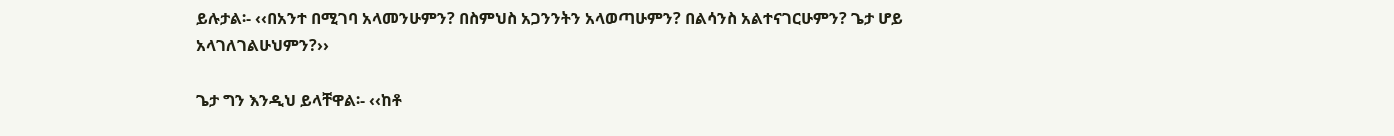ይሉታል፡- ‹‹በአንተ በሚገባ አላመንሁምን? በስምህስ አጋንንትን አላወጣሁምን? በልሳንስ አልተናገርሁምን? ጌታ ሆይ አላገለገልሁህምን?››

ጌታ ግን እንዲህ ይላቸዋል፡- ‹‹ከቶ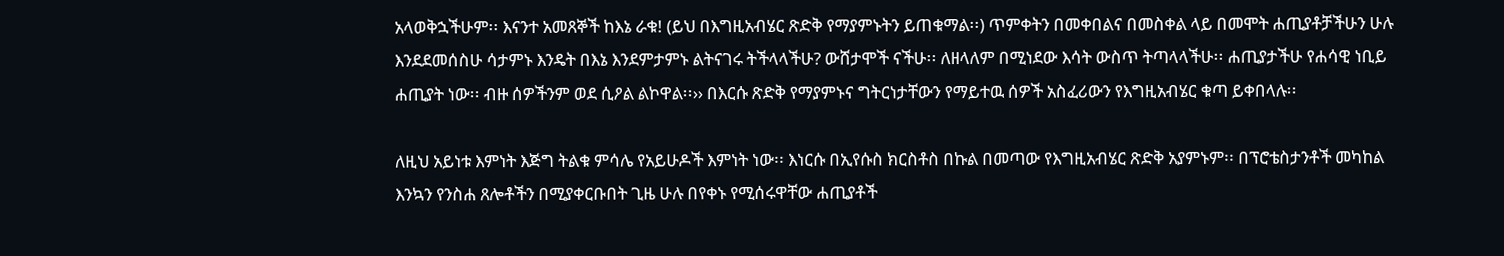አላወቅኋችሁም፡፡ እናንተ አመጸኞች ከእኔ ራቁ! (ይህ በእግዚአብሄር ጽድቅ የማያምኑትን ይጠቁማል፡፡) ጥምቀትን በመቀበልና በመስቀል ላይ በመሞት ሐጢያቶቻችሁን ሁሉ እንደደመሰስሁ ሳታምኑ እንዴት በእኔ እንደምታምኑ ልትናገሩ ትችላላችሁ? ውሸታሞች ናችሁ፡፡ ለዘላለም በሚነደው እሳት ውስጥ ትጣላላችሁ፡፡ ሐጢያታችሁ የሐሳዊ ነቢይ ሐጢያት ነው፡፡ ብዙ ሰዎችንም ወደ ሲዖል ልኮዋል፡፡›› በእርሱ ጽድቅ የማያምኑና ግትርነታቸውን የማይተዉ ሰዎች አስፈሪውን የእግዚአብሄር ቁጣ ይቀበላሉ፡፡

ለዚህ አይነቱ እምነት እጅግ ትልቁ ምሳሌ የአይሁዶች እምነት ነው፡፡ እነርሱ በኢየሱስ ክርስቶስ በኩል በመጣው የእግዚአብሄር ጽድቅ አያምኑም፡፡ በፕሮቴስታንቶች መካከል እንኳን የንስሐ ጸሎቶችን በሚያቀርቡበት ጊዜ ሁሉ በየቀኑ የሚሰሩዋቸው ሐጢያቶች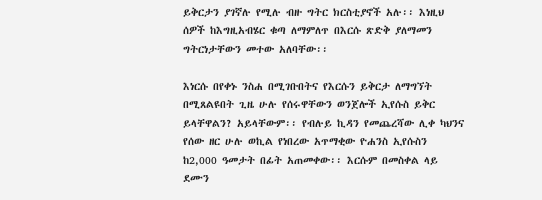ይቅርታን ያገኛሉ የሚሉ ብዙ ግትር ክርስቲያኖች አሉ፡፡ እነዚህ ሰዎች ከእግዚአብሄር ቁጣ ለማምለጥ በእርሱ ጽድቅ ያለማመን ግትርነታቸውን መተው አለባቸው፡፡

እነርሱ በየቀኑ ንስሐ በሚገቡበትና የእርሱን ይቅርታ ለማግኘት በሚጸልዩበት ጊዜ ሁሉ የሰሩዋቸውን ወንጀሎች ኢየሱስ ይቅር ይላቸዋልን? አይላቸውም፡፡ የብሉይ ኪዳን የመጨረሻው ሊቀ ካህንና የሰው ዘር ሁሉ ወኪል የነበረው አጥማቂው ዮሐንስ ኢየሱስን ከ2,000 ዓመታት በፊት አጠመቀው፡፡ እርሱም በመስቀል ላይ ደሙን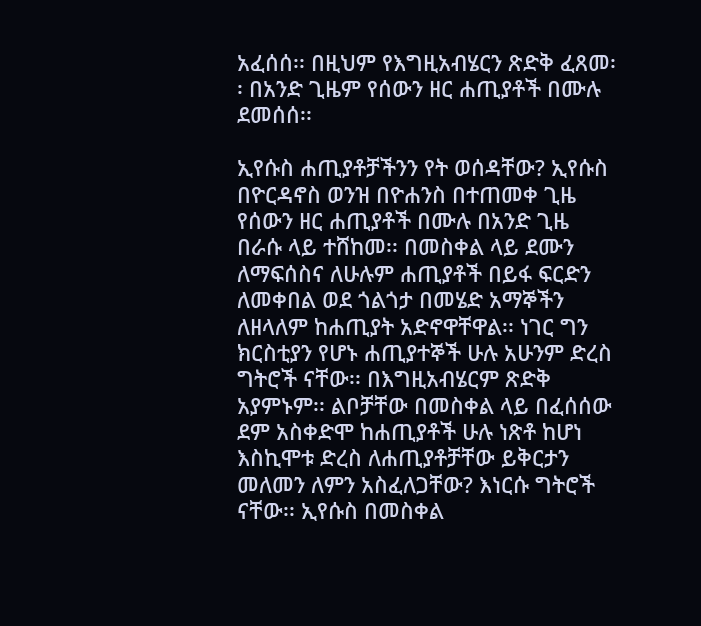አፈሰሰ፡፡ በዚህም የእግዚአብሄርን ጽድቅ ፈጸመ፡፡ በአንድ ጊዜም የሰውን ዘር ሐጢያቶች በሙሉ ደመሰሰ፡፡

ኢየሱስ ሐጢያቶቻችንን የት ወሰዳቸው? ኢየሱስ በዮርዳኖስ ወንዝ በዮሐንስ በተጠመቀ ጊዜ የሰውን ዘር ሐጢያቶች በሙሉ በአንድ ጊዜ በራሱ ላይ ተሸከመ፡፡ በመስቀል ላይ ደሙን ለማፍሰስና ለሁሉም ሐጢያቶች በይፋ ፍርድን ለመቀበል ወደ ጎልጎታ በመሄድ አማኞችን ለዘላለም ከሐጢያት አድኖዋቸዋል፡፡ ነገር ግን ክርስቲያን የሆኑ ሐጢያተኞች ሁሉ አሁንም ድረስ ግትሮች ናቸው፡፡ በእግዚአብሄርም ጽድቅ አያምኑም፡፡ ልቦቻቸው በመስቀል ላይ በፈሰሰው ደም አስቀድሞ ከሐጢያቶች ሁሉ ነጽቶ ከሆነ እስኪሞቱ ድረስ ለሐጢያቶቻቸው ይቅርታን መለመን ለምን አስፈለጋቸው? እነርሱ ግትሮች ናቸው፡፡ ኢየሱስ በመስቀል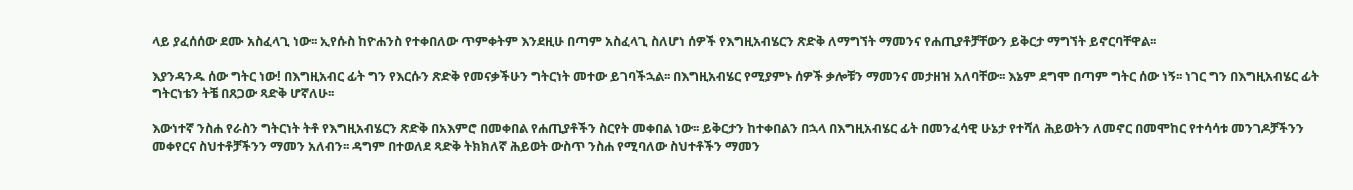ላይ ያፈሰሰው ደሙ አስፈላጊ ነው፡፡ ኢየሱስ ከዮሐንስ የተቀበለው ጥምቀትም እንደዚሁ በጣም አስፈላጊ ስለሆነ ሰዎች የእግዚአብሄርን ጽድቅ ለማግኘት ማመንና የሐጢያቶቻቸውን ይቅርታ ማግኘት ይኖርባቸዋል፡፡

እያንዳንዱ ሰው ግትር ነው! በእግዚአብር ፊት ግን የእርሱን ጽድቅ የመናቃችሁን ግትርነት መተው ይገባችኋል፡፡ በእግዚአብሄር የሚያምኑ ሰዎች ቃሎቹን ማመንና መታዘዝ አለባቸው፡፡ እኔም ደግሞ በጣም ግትር ሰው ነኝ፡፡ ነገር ግን በእግዚአብሄር ፊት ግትርነቴን ትቼ በጸጋው ጻድቅ ሆኛለሁ፡፡

እውነተኛ ንስሐ የራስን ግትርነት ትቶ የእግዚአብሄርን ጽድቅ በአእምሮ በመቀበል የሐጢያቶችን ስርየት መቀበል ነው፡፡ ይቅርታን ከተቀበልን በኋላ በእግዚአብሄር ፊት በመንፈሳዊ ሁኔታ የተሻለ ሕይወትን ለመኖር በመሞከር የተሳሳቱ መንገዶቻችንን መቀየርና ስህተቶቻችንን ማመን አለብን፡፡ ዳግም በተወለደ ጻድቅ ትክክለኛ ሕይወት ውስጥ ንስሐ የሚባለው ስህተቶችን ማመን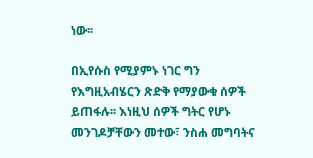ነው፡፡

በኢየሱስ የሚያምኑ ነገር ግን የእግዚአብሄርን ጽድቅ የማያውቁ ሰዎች ይጠፋሉ፡፡ እነዚህ ሰዎች ግትር የሆኑ መንገዶቻቸውን መተው፣ ንስሐ መግባትና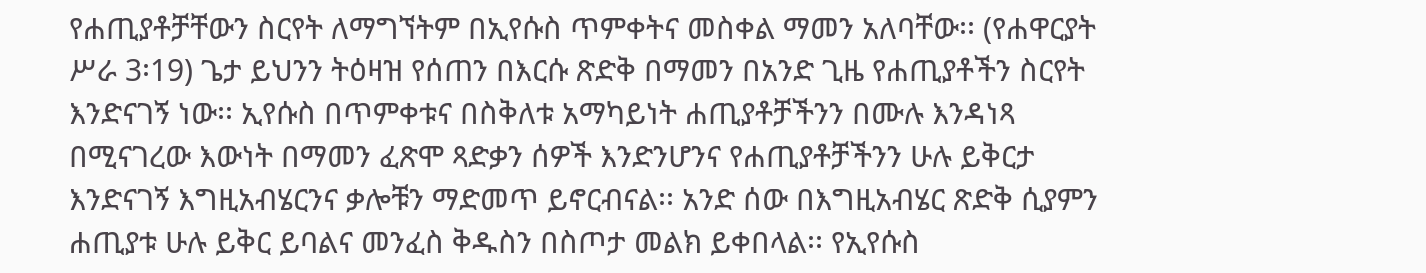የሐጢያቶቻቸውን ስርየት ለማግኘትም በኢየሱስ ጥምቀትና መስቀል ማመን አለባቸው፡፡ (የሐዋርያት ሥራ 3፡19) ጌታ ይህንን ትዕዛዝ የሰጠን በእርሱ ጽድቅ በማመን በአንድ ጊዜ የሐጢያቶችን ስርየት እንድናገኝ ነው፡፡ ኢየሱስ በጥምቀቱና በስቅለቱ አማካይነት ሐጢያቶቻችንን በሙሉ እንዳነጻ በሚናገረው እውነት በማመን ፈጽሞ ጻድቃን ሰዎች እንድንሆንና የሐጢያቶቻችንን ሁሉ ይቅርታ እንድናገኝ እግዚአብሄርንና ቃሎቹን ማድመጥ ይኖርብናል፡፡ አንድ ሰው በእግዚአብሄር ጽድቅ ሲያምን ሐጢያቱ ሁሉ ይቅር ይባልና መንፈስ ቅዱስን በስጦታ መልክ ይቀበላል፡፡ የኢየሱስ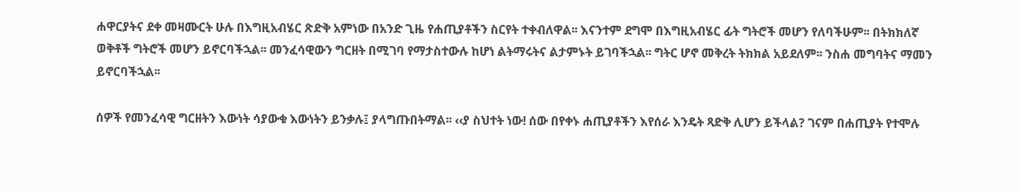ሐዋርያትና ደቀ መዛሙርት ሁሉ በእግዚአብሄር ጽድቅ አምነው በአንድ ጊዜ የሐጢያቶችን ስርየት ተቀብለዋል፡፡ እናንተም ደግሞ በእግዚአብሄር ፊት ግትሮች መሆን የለባችሁም፡፡ በትክክለኛ ወቅቶች ግትሮች መሆን ይኖርባችኋል፡፡ መንፈሳዊውን ግርዘት በሚገባ የማታስተውሉ ከሆነ ልትማሩትና ልታምኑት ይገባችኋል፡፡ ግትር ሆኖ መቅረት ትክክል አይደለም፡፡ ንስሐ መግባትና ማመን ይኖርባችኋል፡፡

ሰዎች የመንፈሳዊ ግርዘትን እውነት ሳያውቁ እውነትን ይንቃሉ፤ ያላግጡበትማል፡፡ ‹‹ያ ስህተት ነው! ሰው በየቀኑ ሐጢያቶችን እየሰራ እንዴት ጻድቅ ሊሆን ይችላል? ገናም በሐጢያት የተሞሉ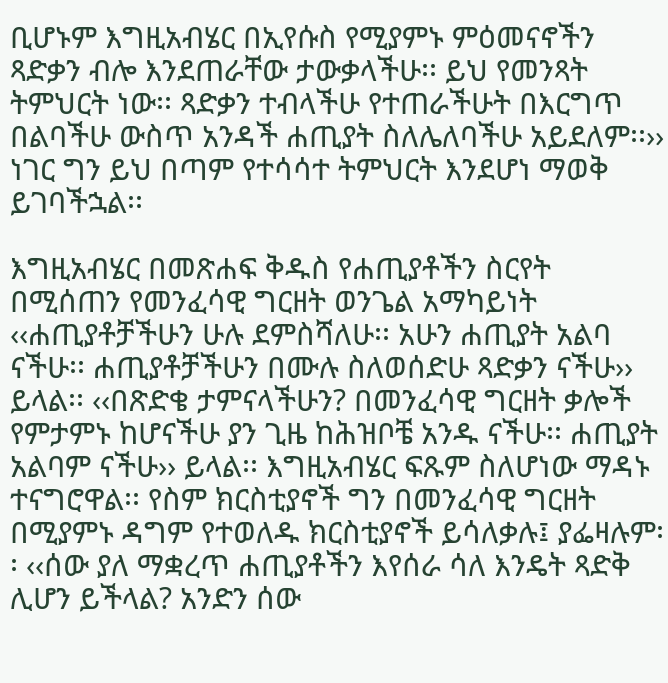ቢሆኑም እግዚአብሄር በኢየሱስ የሚያምኑ ምዕመናኖችን ጻድቃን ብሎ እንደጠራቸው ታውቃላችሁ፡፡ ይህ የመንጻት ትምህርት ነው፡፡ ጻድቃን ተብላችሁ የተጠራችሁት በእርግጥ በልባችሁ ውስጥ አንዳች ሐጢያት ስለሌለባችሁ አይደለም፡፡›› ነገር ግን ይህ በጣም የተሳሳተ ትምህርት እንደሆነ ማወቅ ይገባችኋል፡፡

እግዚአብሄር በመጽሐፍ ቅዱስ የሐጢያቶችን ስርየት በሚሰጠን የመንፈሳዊ ግርዘት ወንጌል አማካይነት ‹‹ሐጢያቶቻችሁን ሁሉ ደምስሻለሁ፡፡ አሁን ሐጢያት አልባ ናችሁ፡፡ ሐጢያቶቻችሁን በሙሉ ስለወሰድሁ ጻድቃን ናችሁ›› ይላል፡፡ ‹‹በጽድቄ ታምናላችሁን? በመንፈሳዊ ግርዘት ቃሎች የምታምኑ ከሆናችሁ ያን ጊዜ ከሕዝቦቼ አንዱ ናችሁ፡፡ ሐጢያት አልባም ናችሁ›› ይላል፡፡ እግዚአብሄር ፍጹም ስለሆነው ማዳኑ ተናግሮዋል፡፡ የስም ክርስቲያኖች ግን በመንፈሳዊ ግርዘት በሚያምኑ ዳግም የተወለዱ ክርስቲያኖች ይሳለቃሉ፤ ያፌዛሉም፡፡ ‹‹ሰው ያለ ማቋረጥ ሐጢያቶችን እየሰራ ሳለ እንዴት ጻድቅ ሊሆን ይችላል? አንድን ሰው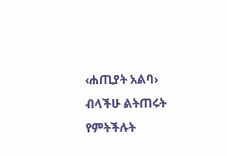‹ሐጢያት አልባ› ብላችሁ ልትጠሩት የምትችሉት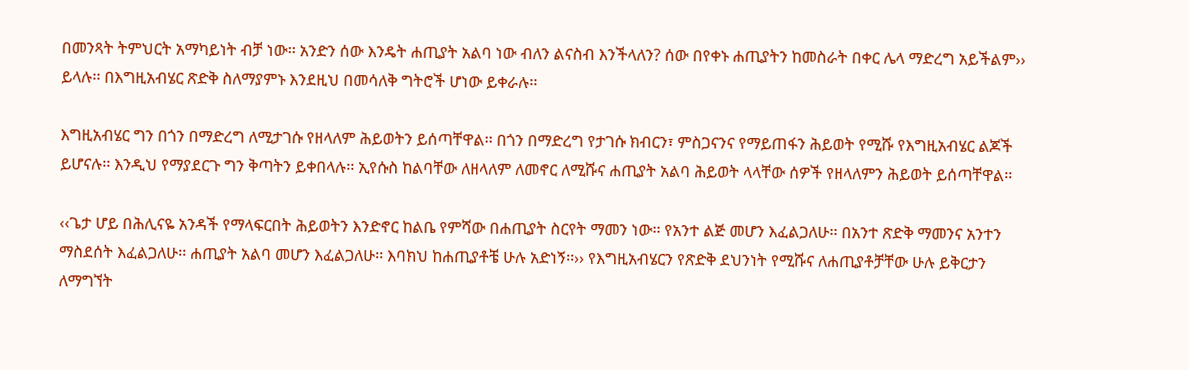በመንጻት ትምህርት አማካይነት ብቻ ነው፡፡ አንድን ሰው እንዴት ሐጢያት አልባ ነው ብለን ልናስብ እንችላለን? ሰው በየቀኑ ሐጢያትን ከመስራት በቀር ሌላ ማድረግ አይችልም›› ይላሉ፡፡ በእግዚአብሄር ጽድቅ ስለማያምኑ እንደዚህ በመሳለቅ ግትሮች ሆነው ይቀራሉ፡፡

እግዚአብሄር ግን በጎን በማድረግ ለሚታገሱ የዘላለም ሕይወትን ይሰጣቸዋል፡፡ በጎን በማድረግ የታገሱ ክብርን፣ ምስጋናንና የማይጠፋን ሕይወት የሚሹ የእግዚአብሄር ልጆች ይሆናሉ፡፡ እንዲህ የማያደርጉ ግን ቅጣትን ይቀበላሉ፡፡ ኢየሱስ ከልባቸው ለዘላለም ለመኖር ለሚሹና ሐጢያት አልባ ሕይወት ላላቸው ሰዎች የዘላለምን ሕይወት ይሰጣቸዋል፡፡

‹‹ጌታ ሆይ በሕሊናዬ አንዳች የማላፍርበት ሕይወትን እንድኖር ከልቤ የምሻው በሐጢያት ስርየት ማመን ነው፡፡ የአንተ ልጅ መሆን እፈልጋለሁ፡፡ በአንተ ጽድቅ ማመንና አንተን ማስደሰት እፈልጋለሁ፡፡ ሐጢያት አልባ መሆን እፈልጋለሁ፡፡ እባክህ ከሐጢያቶቼ ሁሉ አድነኝ፡፡›› የእግዚአብሄርን የጽድቅ ደህንነት የሚሹና ለሐጢያቶቻቸው ሁሉ ይቅርታን ለማግኘት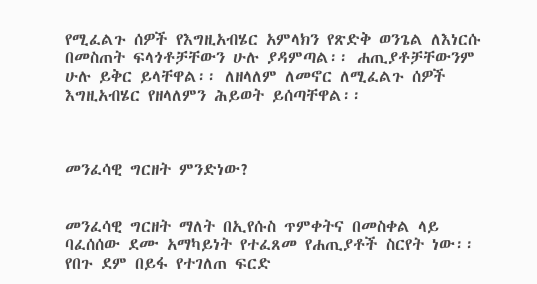የሚፈልጉ ሰዎች የእግዚአብሄር አምላክን የጽድቅ ወንጌል ለእነርሱ በመስጠት ፍላጎቶቻቸውን ሁሉ ያዳምጣል፡፡ ሐጢያቶቻቸውንም ሁሉ ይቅር ይላቸዋል፡፡ ለዘላለም ለመኖር ለሚፈልጉ ሰዎች እግዚአብሄር የዘላለምን ሕይወት ይሰጣቸዋል፡፡



መንፈሳዊ ግርዘት ምንድነው?


መንፈሳዊ ግርዘት ማለት በኢየሱስ ጥምቀትና በመስቀል ላይ ባፈሰሰው ደሙ አማካይነት የተፈጸመ የሐጢያቶች ስርየት ነው፡፡ የበጉ ደም በይፋ የተገለጠ ፍርድ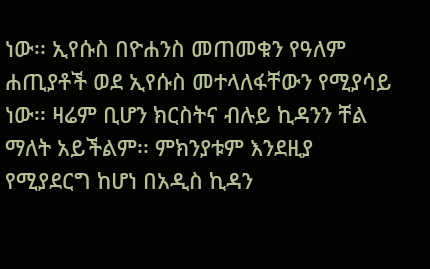ነው፡፡ ኢየሱስ በዮሐንስ መጠመቁን የዓለም ሐጢያቶች ወደ ኢየሱስ መተላለፋቸውን የሚያሳይ ነው፡፡ ዛሬም ቢሆን ክርስትና ብሉይ ኪዳንን ቸል ማለት አይችልም፡፡ ምክንያቱም እንደዚያ የሚያደርግ ከሆነ በአዲስ ኪዳን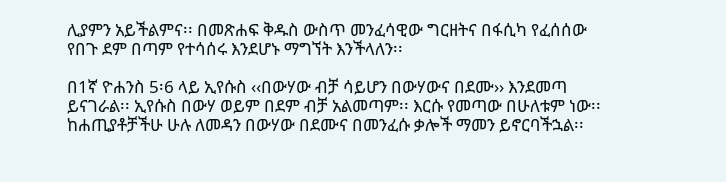ሊያምን አይችልምና፡፡ በመጽሐፍ ቅዱስ ውስጥ መንፈሳዊው ግርዘትና በፋሲካ የፈሰሰው የበጉ ደም በጣም የተሳሰሩ እንደሆኑ ማግኘት እንችላለን፡፡

በ1ኛ ዮሐንስ 5፡6 ላይ ኢየሱስ ‹‹በውሃው ብቻ ሳይሆን በውሃውና በደሙ›› እንደመጣ ይናገራል፡፡ ኢየሱስ በውሃ ወይም በደም ብቻ አልመጣም፡፡ እርሱ የመጣው በሁለቱም ነው፡፡ ከሐጢያቶቻችሁ ሁሉ ለመዳን በውሃው በደሙና በመንፈሱ ቃሎች ማመን ይኖርባችኋል፡፡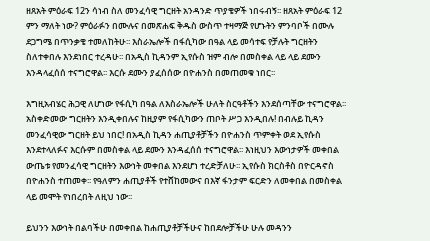ዘጸአት ምዕራፍ 12ን ሳነብ ስለ መንፈሳዊ ግርዘት አንዳንድ ጥያቄዎች ነበሩብኝ፡፡ ዘጸአት ምዕራፍ 12 ምን ማለት ነው? ምዕራፉን በሙሉና በመጽሐፍ ቅዱስ ውስጥ ተዛማጅ የሆኑትን ምንባቦች በሙሉ ደጋግሜ በጥንቃቄ ተመለከትሁ፡፡ እስራኤሎች በፋሲካው በዓል ላይ መሳተፍ የቻሉት ግርዘትን ስለተቀበሉ እንደነበር ተረዳሁ፡፡ በአዲስ ኪዳንም ኢየሱስ ዝም ብሎ በመስቀል ላይ ላይ ደሙን እንዳላፈሰሰ ተናግሮዋል፡፡ እርሱ ደሙን ያፈሰሰው በዮሐንስ በመጠመቁ ነበር፡፡

እግዚአብሄር ሕጋዊ ለሆነው የፋሲካ በዓል ለእስራኤሎች ሁለት ስርዓቶችን እንደሰጣቸው ተናግሮዋል፡፡ አስቀድመው ግርዘትን እንዲቀበሉና ከዚያም የፋሲካውን ጠቦት ሥጋ እንዲበሉ! በብሉይ ኪዳን መንፈሳዊው ግርዘት ይህ ነበር! በአዲስ ኪዳን ሐጢያቶቻችን በዮሐንስ ጥምቀት ወደ ኢየሱስ እንደተላለፉና እርሱም በመስቀል ላይ ደሙን እንዳፈሰሰ ተናግሮዋል፡፡ እነዚህን እውነታዎች መቀበል ውጤቱ የመንፈሳዊ ግርዘትን እውነት መቀበል እንደሆነ ተረድቻለሁ፡፡ ኢየሱስ ክርስቶስ በዮርዳኖስ በዮሐንስ ተጠመቀ፡፡ የዓለምን ሐጢያቶች የተሸከመውና በእኛ ፋንታም ፍርድን ለመቀበል በመስቀል ላይ መሞት የነበረበት ለዚህ ነው፡፡

ይህንን እውነት በልባችሁ በመቀበል ከሐጢያቶቻችሁና ከበደሎቻችሁ ሁሉ መዳንን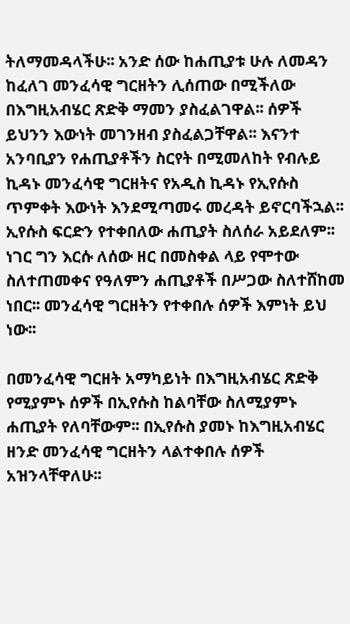ትለማመዳላችሁ፡፡ አንድ ሰው ከሐጢያቱ ሁሉ ለመዳን ከፈለገ መንፈሳዊ ግርዘትን ሊሰጠው በሚችለው በእግዚአብሄር ጽድቅ ማመን ያስፈልገዋል፡፡ ሰዎች ይህንን እውነት መገንዘብ ያስፈልጋቸዋል፡፡ እናንተ አንባቢያን የሐጢያቶችን ስርየት በሚመለከት የብሉይ ኪዳኑ መንፈሳዊ ግርዘትና የአዲስ ኪዳኑ የኢየሱስ ጥምቀት እውነት እንደሚጣመሩ መረዳት ይኖርባችኋል፡፡ ኢየሱስ ፍርድን የተቀበለው ሐጢያት ስለሰራ አይደለም፡፡ ነገር ግን እርሱ ለሰው ዘር በመስቀል ላይ የሞተው ስለተጠመቀና የዓለምን ሐጢያቶች በሥጋው ስለተሸከመ ነበር፡፡ መንፈሳዊ ግርዘትን የተቀበሉ ሰዎች እምነት ይህ ነው፡፡

በመንፈሳዊ ግርዘት አማካይነት በእግዚአብሄር ጽድቅ የሚያምኑ ሰዎች በኢየሱስ ከልባቸው ስለሚያምኑ ሐጢያት የለባቸውም፡፡ በኢየሱስ ያመኑ ከእግዚአብሄር ዘንድ መንፈሳዊ ግርዘትን ላልተቀበሉ ሰዎች አዝንላቸዋለሁ፡፡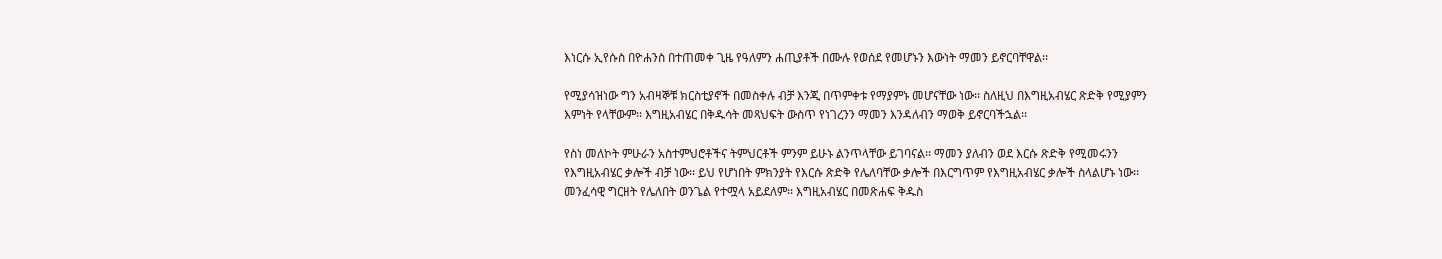እነርሱ ኢየሱስ በዮሐንስ በተጠመቀ ጊዜ የዓለምን ሐጢያቶች በሙሉ የወሰደ የመሆኑን እውነት ማመን ይኖርባቸዋል፡፡

የሚያሳዝነው ግን አብዛኞቹ ክርስቲያኖች በመስቀሉ ብቻ እንጂ በጥምቀቱ የማያምኑ መሆናቸው ነው፡፡ ስለዚህ በእግዚአብሄር ጽድቅ የሚያምን እምነት የላቸውም፡፡ እግዚአብሄር በቅዱሳት መጻህፍት ውስጥ የነገረንን ማመን እንዳለብን ማወቅ ይኖርባችኋል፡፡

የስነ መለኮት ምሁራን አስተምህሮቶችና ትምህርቶች ምንም ይሁኑ ልንጥላቸው ይገባናል፡፡ ማመን ያለብን ወደ እርሱ ጽድቅ የሚመሩንን የእግዚአብሄር ቃሎች ብቻ ነው፡፡ ይህ የሆነበት ምክንያት የእርሱ ጽድቅ የሌለባቸው ቃሎች በእርግጥም የእግዚአብሄር ቃሎች ስላልሆኑ ነው፡፡ መንፈሳዊ ግርዘት የሌለበት ወንጌል የተሟላ አይደለም፡፡ እግዚአብሄር በመጽሐፍ ቅዱስ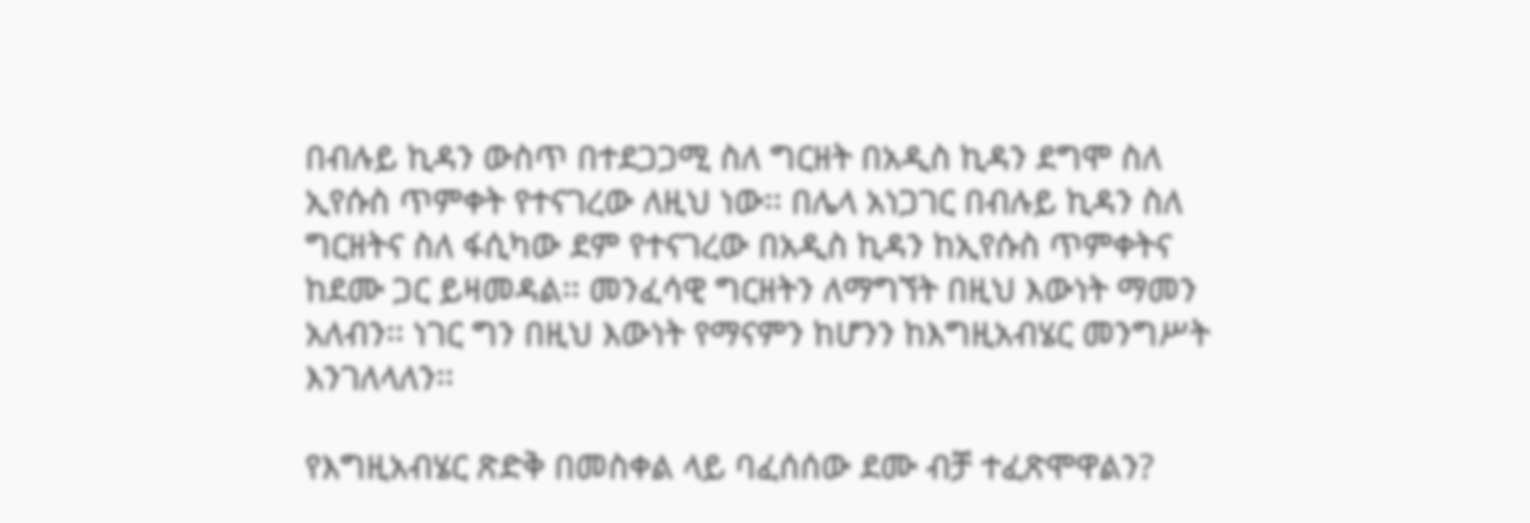በብሉይ ኪዳን ውስጥ በተደጋጋሚ ስለ ግርዘት በአዲስ ኪዳን ደግሞ ስለ ኢየሱስ ጥምቀት የተናገረው ለዚህ ነው፡፡ በሌላ አነጋገር በብሉይ ኪዳን ስለ ግርዘትና ስለ ፋሲካው ደም የተናገረው በአዲስ ኪዳን ከኢየሱስ ጥምቀትና ከደሙ ጋር ይዛመዳል፡፡ መንፈሳዊ ግርዘትን ለማግኘት በዚህ እውነት ማመን አለብን፡፡ ነገር ግን በዚህ እውነት የማናምን ከሆንን ከእግዚአብሄር መንግሥት እንገለላለን፡፡

የእግዚአብሄር ጽድቅ በመስቀል ላይ ባፈሰሰው ደሙ ብቻ ተፈጽሞዋልን?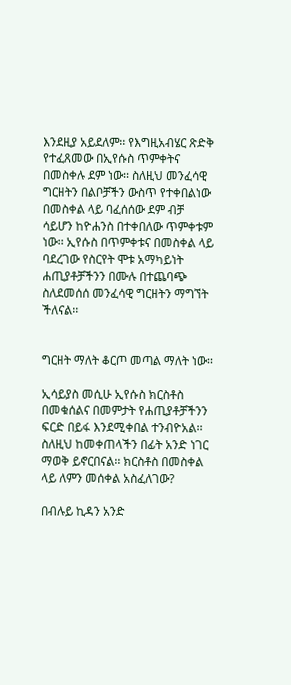እንደዚያ አይደለም፡፡ የእግዚአብሄር ጽድቅ የተፈጸመው በኢየሱስ ጥምቀትና በመስቀሉ ደም ነው፡፡ ስለዚህ መንፈሳዊ ግርዘትን በልቦቻችን ውስጥ የተቀበልነው በመስቀል ላይ ባፈሰሰው ደም ብቻ ሳይሆን ከዮሐንስ በተቀበለው ጥምቀቱም ነው፡፡ ኢየሱስ በጥምቀቱና በመስቀል ላይ ባደረገው የስርየት ሞቱ አማካይነት ሐጢያቶቻችንን በሙሉ በተጨባጭ ስለደመሰሰ መንፈሳዊ ግርዘትን ማግኘት ችለናል፡፡


ግርዘት ማለት ቆርጦ መጣል ማለት ነው፡፡

ኢሳይያስ መሲሁ ኢየሱስ ክርስቶስ በመቁሰልና በመምታት የሐጢያቶቻችንን ፍርድ በይፋ እንደሚቀበል ተንብዮአል፡፡ ስለዚህ ከመቀጠላችን በፊት አንድ ነገር ማወቅ ይኖርበናል፡፡ ክርስቶስ በመስቀል ላይ ለምን መሰቀል አስፈለገው?

በብሉይ ኪዳን አንድ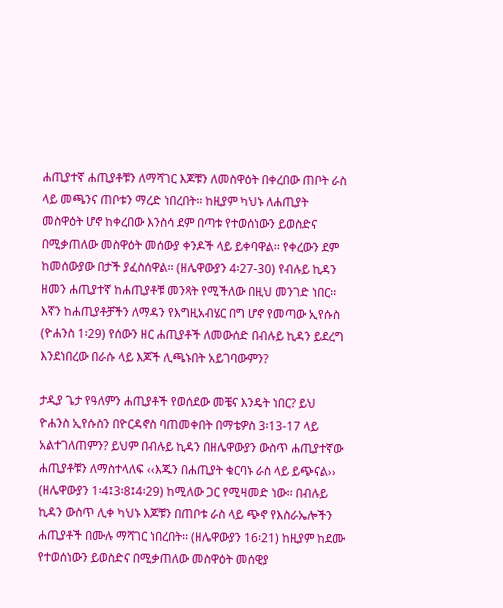ሐጢያተኛ ሐጢያቶቹን ለማሻገር እጆቹን ለመስዋዕት በቀረበው ጠቦት ራስ ላይ መጫንና ጠቦቱን ማረድ ነበረበት፡፡ ከዚያም ካህኑ ለሐጢያት መስዋዕት ሆኖ ከቀረበው እንስሳ ደም በጣቱ የተወሰነውን ይወስድና በሚቃጠለው መስዋዕት መሰውያ ቀንዶች ላይ ይቀባዋል፡፡ የቀረውን ደም ከመሰውያው በታች ያፈስሰዋል፡፡ (ዘሌዋውያን 4፡27-30) የብሉይ ኪዳን ዘመን ሐጢያተኛ ከሐጢያቶቹ መንጻት የሚችለው በዚህ መንገድ ነበር፡፡ እኛን ከሐጢያቶቻችን ለማዳን የእግዚአብሄር በግ ሆኖ የመጣው ኢየሱስ (ዮሐንስ 1፡29) የሰውን ዘር ሐጢያቶች ለመውሰድ በብሉይ ኪዳን ይደረግ እንደነበረው በራሱ ላይ እጆች ሊጫኑበት አይገባውምን?

ታዲያ ጌታ የዓለምን ሐጢያቶች የወሰደው መቼና እንዴት ነበር? ይህ ዮሐንስ ኢየሱስን በዮርዳኖስ ባጠመቀበት በማቴዎስ 3፡13-17 ላይ አልተገለጠምን? ይህም በብሉይ ኪዳን በዘሌዋውያን ውስጥ ሐጢያተኛው ሐጢያቶቹን ለማስተላለፍ ‹‹እጁን በሐጢያት ቁርባኑ ራስ ላይ ይጭናል›› (ዘሌዋውያን 1፡4፤3፡8፤4፡29) ከሚለው ጋር የሚዛመድ ነው፡፡ በብሉይ ኪዳን ውስጥ ሊቀ ካህኑ እጆቹን በጠቦቱ ራስ ላይ ጭኖ የእስራኤሎችን ሐጢያቶች በሙሉ ማሻገር ነበረበት፡፡ (ዘሌዋውያን 16፡21) ከዚያም ከደሙ የተወሰነውን ይወስድና በሚቃጠለው መስዋዕት መሰዊያ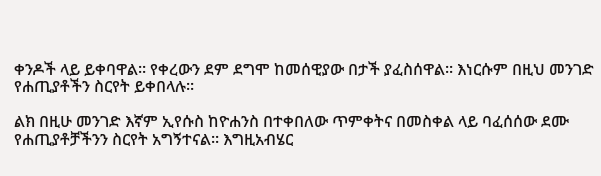ቀንዶች ላይ ይቀባዋል፡፡ የቀረውን ደም ደግሞ ከመሰዊያው በታች ያፈስሰዋል፡፡ እነርሱም በዚህ መንገድ የሐጢያቶችን ስርየት ይቀበላሉ፡፡

ልክ በዚሁ መንገድ እኛም ኢየሱስ ከዮሐንስ በተቀበለው ጥምቀትና በመስቀል ላይ ባፈሰሰው ደሙ የሐጢያቶቻችንን ስርየት አግኝተናል፡፡ እግዚአብሄር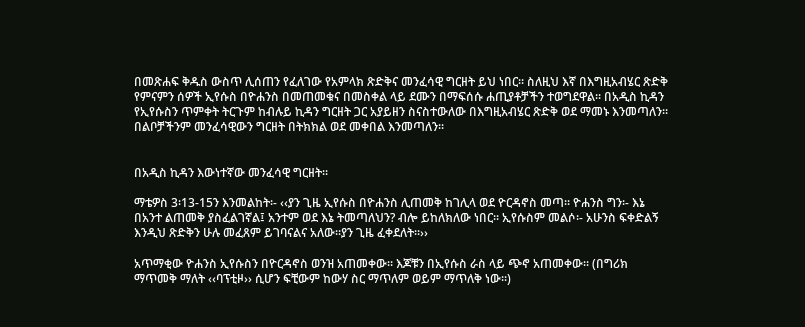በመጽሐፍ ቅዱስ ውስጥ ሊሰጠን የፈለገው የአምላክ ጽድቅና መንፈሳዊ ግርዘት ይህ ነበር፡፡ ስለዚህ እኛ በእግዚአብሄር ጽድቅ የምናምን ሰዎች ኢየሱስ በዮሐንስ በመጠመቁና በመስቀል ላይ ደሙን በማፍሰሱ ሐጢያቶቻችን ተወግደዋል፡፡ በአዲስ ኪዳን የኢየሱስን ጥምቀት ትርጉም ከብሉይ ኪዳን ግርዘት ጋር አያይዘን ስናስተውለው በእግዚአብሄር ጽድቅ ወደ ማመኑ እንመጣለን፡፡ በልቦቻችንም መንፈሳዊውን ግርዘት በትክክል ወደ መቀበል እንመጣለን፡፡


በአዲስ ኪዳን እውነተኛው መንፈሳዊ ግርዘት፡፡

ማቴዎስ 3፡13-15ን እንመልከት፡- ‹‹ያን ጊዜ ኢየሱስ በዮሐንስ ሊጠመቅ ከገሊላ ወደ ዮርዳኖስ መጣ፡፡ ዮሐንስ ግን፡- እኔ በአንተ ልጠመቅ ያስፈልገኛል፤ አንተም ወደ እኔ ትመጣለህን? ብሎ ይከለክለው ነበር፡፡ ኢየሱስም መልሶ፡- አሁንስ ፍቀድልኝ እንዲህ ጽድቅን ሁሉ መፈጸም ይገባናልና አለው፡፡ያን ጊዜ ፈቀደለት፡፡››

አጥማቂው ዮሐንስ ኢየሱስን በዮርዳኖስ ወንዝ አጠመቀው፡፡ እጆቹን በኢየሱስ ራስ ላይ ጭኖ አጠመቀው፡፡ (በግሪክ ማጥመቅ ማለት ‹‹ባፕቲዞ›› ሲሆን ፍቺውም ከውሃ ስር ማጥለም ወይም ማጥለቅ ነው፡፡)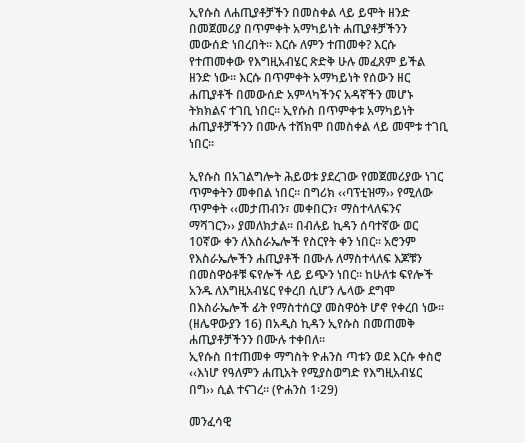ኢየሱስ ለሐጢያቶቻችን በመስቀል ላይ ይሞት ዘንድ በመጀመሪያ በጥምቀት አማካይነት ሐጢያቶቻችንን መውሰድ ነበረበት፡፡ እርሱ ለምን ተጠመቀ? እርሱ የተጠመቀው የእግዚአብሄር ጽድቅ ሁሉ መፈጸም ይችል ዘንድ ነው፡፡ እርሱ በጥምቀት አማካይነት የሰውን ዘር ሐጢያቶች በመውሰድ አምላካችንና አዳኛችን መሆኑ ትክክልና ተገቢ ነበር፡፡ ኢየሱስ በጥምቀቱ አማካይነት ሐጢያቶቻችንን በሙሉ ተሸክሞ በመስቀል ላይ መሞቱ ተገቢ ነበር፡፡

ኢየሱስ በአገልግሎት ሕይወቱ ያደረገው የመጀመሪያው ነገር ጥምቀትን መቀበል ነበር፡፡ በግሪክ ‹‹ባፕቲዝማ›› የሚለው ጥምቀት ‹‹መታጠብን፣ መቀበርን፣ ማስተላለፍንና ማሻገርን›› ያመለክታል፡፡ በብሉይ ኪዳን ሰባተኛው ወር 10ኛው ቀን ለእስራኤሎች የስርየት ቀን ነበር፡፡ አሮንም የእስራኤሎችን ሐጢያቶች በሙሉ ለማስተላለፍ እጆቹን በመስዋዕቶቹ ፍየሎች ላይ ይጭን ነበር፡፡ ከሁለቱ ፍየሎች አንዱ ለእግዚአብሄር የቀረበ ሲሆን ሌላው ደግሞ በእስራኤሎች ፊት የማስተሰርያ መስዋዕት ሆኖ የቀረበ ነው፡፡ (ዘሌዋውያን 16) በአዲስ ኪዳን ኢየሱስ በመጠመቅ ሐጢያቶቻችንን በሙሉ ተቀበለ፡፡
ኢየሱስ በተጠመቀ ማግስት ዮሐንስ ጣቱን ወደ እርሱ ቀስሮ ‹‹እነሆ የዓለምን ሐጢአት የሚያስወግድ የእግዚአብሄር በግ›› ሲል ተናገረ፡፡ (ዮሐንስ 1፡29)

መንፈሳዊ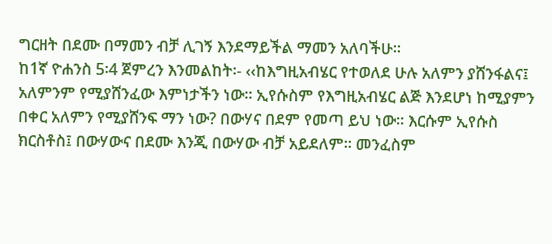ግርዘት በደሙ በማመን ብቻ ሊገኝ እንደማይችል ማመን አለባችሁ፡፡
ከ1ኛ ዮሐንስ 5፡4 ጀምረን እንመልከት፡- ‹‹ከእግዚአብሄር የተወለደ ሁሉ አለምን ያሸንፋልና፤ አለምንም የሚያሸንፈው እምነታችን ነው፡፡ ኢየሱስም የእግዚአብሄር ልጅ እንደሆነ ከሚያምን በቀር አለምን የሚያሸንፍ ማን ነው? በውሃና በደም የመጣ ይህ ነው፡፡ እርሱም ኢየሱስ ክርስቶስ፤ በውሃውና በደሙ እንጂ በውሃው ብቻ አይደለም፡፡ መንፈስም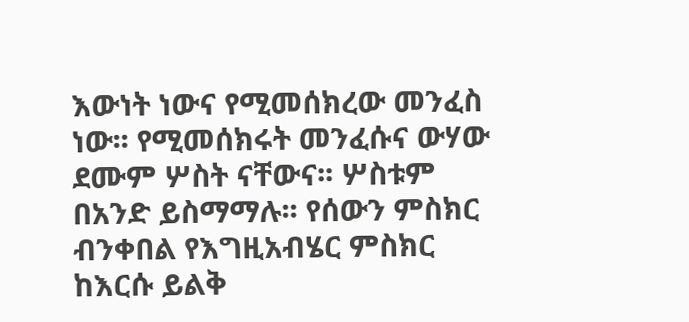እውነት ነውና የሚመሰክረው መንፈስ ነው፡፡ የሚመሰክሩት መንፈሱና ውሃው ደሙም ሦስት ናቸውና፡፡ ሦስቱም በአንድ ይስማማሉ፡፡ የሰውን ምስክር ብንቀበል የእግዚአብሄር ምስክር ከእርሱ ይልቅ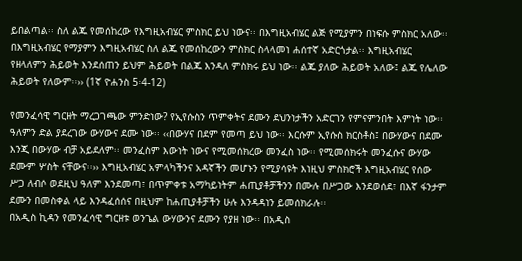ይበልጣል፡፡ ስለ ልጁ የመሰከረው የእግዚአብሄር ምስክር ይህ ነውና፡፡ በእግዚአብሄር ልጅ የሚያምን በነፍሱ ምስክር አለው፡፡ በእግዚአብሄር የማያምን እግዚአብሄር ስለ ልጁ የመሰከረውን ምስክር ስላላመነ ሐሰተኛ አድርጎታል፡፡ እግዚአብሄር የዘላለምን ሕይወት እንደሰጠን ይህም ሕይወት በልጁ እንዳለ ምስክሩ ይህ ነው፡፡ ልጁ ያለው ሕይወት አለው፤ ልጁ የሌለው ሕይወት የለውም፡፡›› (1ኛ ዮሐንስ 5፡4-12)

የመንፈሳዊ ግርዘት ማረጋገጫው ምንድነው? የኢየሱስን ጥምቀትና ደሙን ደህንነታችን አድርገን የምናምንበት እምነት ነው፡፡ ዓለምን ድል ያደረገው ውሃውና ደሙ ነው፡፡ ‹‹በውሃና በደም የመጣ ይህ ነው፡፡ እርሱም ኢየሱስ ክርስቶስ፤ በውሃውና በደሙ እንጂ በውሃው ብቻ አይደለም፡፡ መንፈስም እውነት ነውና የሚመሰክረው መንፈስ ነው፡፡ የሚመሰክሩት መንፈሱና ውሃው ደሙም ሦስት ናቸውና፡፡›› እግዚአብሄር አምላካችንና አዳኛችን መሆኑን የሚያሳዩት እነዚህ ምስክሮች እግዚአብሄር የሰው ሥጋ ለብሶ ወደዚህ ዓለም እንደመጣ፣ በጥምቀቱ አማካይነትም ሐጢያቶቻችንን በሙሉ በሥጋው እንደወሰደ፣ በእኛ ፋንታም ደሙን በመስቀል ላይ እንዳፈሰሰና በዚህም ከሐጢያቶቻችን ሁሉ እንዳዳነን ይመሰክራሉ፡፡
በአዲስ ኪዳን የመንፈሳዊ ግርዘቱ ወንጌል ውሃውንና ደሙን የያዘ ነው፡፡ በአዲስ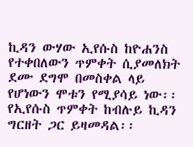ኪዳን ውሃው ኢየሱስ ከዮሐንስ የተቀበለውን ጥምቀት ሲያመለክት ደሙ ደግሞ በመስቀል ላይ የሆነውን ሞቱን የሚያሳይ ነው፡፡ የኢየሱስ ጥምቀት ከብሉይ ኪዳን ግርዘት ጋር ይዛመዳል፡፡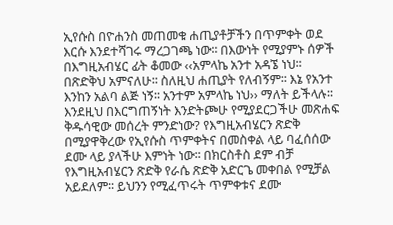ኢየሱስ በዮሐንስ መጠመቁ ሐጢያቶቻችን በጥምቀት ወደ እርሱ እንደተሻገሩ ማረጋገጫ ነው፡፡ በእውነት የሚያምኑ ሰዎች በእግዚአብሄር ፊት ቆመው ‹‹አምላኬ አንተ አዳኜ ነህ፡፡ በጽድቅህ አምናለሁ፡፡ ስለዚህ ሐጢያት የለብኝም፡፡ እኔ የአንተ እንከን አልባ ልጅ ነኝ፡፡ አንተም አምላኬ ነህ›› ማለት ይችላሉ፡፡ እንደዚህ በእርግጠኝነት እንድትጮሁ የሚያደርጋችሁ መጽሐፍ ቅዱሳዊው መሰረት ምንድነው? የእግዚአብሄርን ጽድቅ በሚያዋቅረው የኢየሱስ ጥምቀትና በመስቀል ላይ ባፈሰሰው ደሙ ላይ ያላችሁ እምነት ነው፡፡ በክርስቶስ ደም ብቻ የእግዚአብሄርን ጽድቅ የራሴ ጽድቅ አድርጌ መቀበል የሚቻል አይደለም፡፡ ይህንን የሚፈጥሩት ጥምቀቱና ደሙ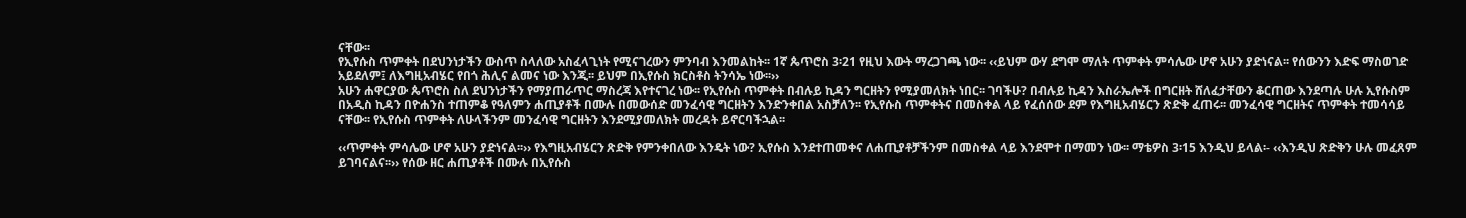ናቸው፡፡
የኢየሱስ ጥምቀት በደህንነታችን ውስጥ ስላለው አስፈላጊነት የሚናገረውን ምንባብ እንመልከት፡፡ 1ኛ ጴጥሮስ 3፡21 የዚህ እውት ማረጋገጫ ነው፡፡ ‹‹ይህም ውሃ ደግሞ ማለት ጥምቀት ምሳሌው ሆኖ አሁን ያድነናል፡፡ የሰውንን እድፍ ማስወገድ አይደለም፤ ለእግዚአብሄር የበጎ ሕሊና ልመና ነው እንጂ፡፡ ይህም በኢየሱስ ክርስቶስ ትንሳኤ ነው፡፡››
አሁን ሐዋርያው ጴጥሮስ ስለ ደህንነታችን የማያጠራጥር ማስረጃ እየተናገረ ነው፡፡ የኢየሱስ ጥምቀት በብሉይ ኪዳን ግርዘትን የሚያመለክት ነበር፡፡ ገባችሁ? በብሉይ ኪዳን እስራኤሎች በግርዘት ሸለፈታቸውን ቆርጠው እንደጣሉ ሁሉ ኢየሱስም በአዲስ ኪዳን በዮሐንስ ተጠምቆ የዓለምን ሐጢያቶች በሙሉ በመውሰድ መንፈሳዊ ግርዘትን እንድንቀበል አስቻለን፡፡ የኢየሱስ ጥምቀትና በመስቀል ላይ የፈሰሰው ደም የእግዚአብሄርን ጽድቅ ፈጠሩ፡፡ መንፈሳዊ ግርዘትና ጥምቀት ተመሳሳይ ናቸው፡፡ የኢየሱስ ጥምቀት ለሁላችንም መንፈሳዊ ግርዘትን እንደሚያመለክት መረዳት ይኖርባችኋል፡፡

‹‹ጥምቀት ምሳሌው ሆኖ አሁን ያድነናል፡፡›› የእግዚአብሄርን ጽድቅ የምንቀበለው እንዴት ነው? ኢየሱስ እንደተጠመቀና ለሐጢያቶቻችንም በመስቀል ላይ እንደሞተ በማመን ነው፡፡ ማቴዎስ 3፡15 እንዲህ ይላል፡- ‹‹እንዲህ ጽድቅን ሁሉ መፈጸም ይገባናልና፡፡›› የሰው ዘር ሐጢያቶች በሙሉ በኢየሱስ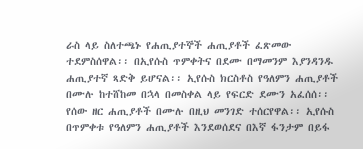ራስ ላይ ስለተጫኑ የሐጢያተኞች ሐጢያቶች ፈጽመው ተደምስሰዋል፡፡ በኢየሱስ ጥምቀትና በደሙ በማመንም እያንዳንዱ ሐጢያተኛ ጻድቅ ይሆናል፡፡ ኢየሱስ ክርስቶስ የዓለምን ሐጢያቶች በሙሉ ከተሸከመ በኋላ በመስቀል ላይ የፍርድ ደሙን አፈሰሰ፡፡ የሰው ዘር ሐጢያቶች በሙሉ በዚህ መንገድ ተሰርየዋል፡፡ ኢየሱስ በጥምቀቱ የዓለምን ሐጢያቶች እንደወሰደና በእኛ ፋንታም በይፋ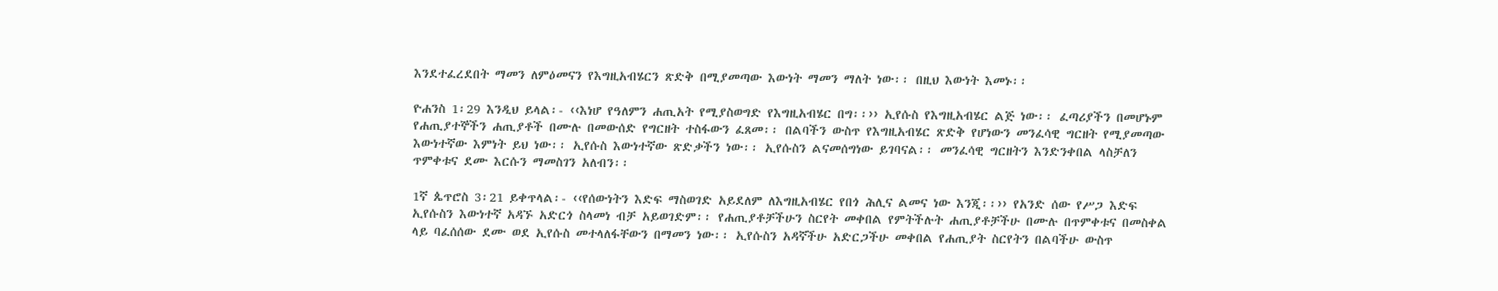እንደተፈረደበት ማመን ለምዕመናን የእግዚአብሄርን ጽድቅ በሚያመጣው እውነት ማመን ማለት ነው፡፡ በዚህ እውነት እመኑ፡፡

ዮሐንስ 1፡29 እንዲህ ይላል፡- ‹‹እነሆ የዓለምን ሐጢአት የሚያስወግድ የእግዚአብሄር በግ፡፡›› ኢየሱስ የእግዚአብሄር ልጅ ነው፡፡ ፈጣሪያችን በመሆኑም የሐጢያተኞችን ሐጢያቶች በሙሉ በመውሰድ የግርዘት ተስፋውን ፈጸመ፡፡ በልባችን ውስጥ የእግዚአብሄር ጽድቅ የሆነውን መንፈሳዊ ግርዘት የሚያመጣው እውነተኛው እምነት ይህ ነው፡፡ ኢየሱስ እውነተኛው ጽድቃችን ነው፡፡ ኢየሱስን ልናመሰግነው ይገባናል፡፡ መንፈሳዊ ግርዘትን እንድንቀበል ላስቻለን ጥምቀቱና ደሙ እርሱን ማመስገን አለብን፡፡

1ኛ ጴጥሮስ 3፡21 ይቀጥላል፡- ‹‹የሰውነትን እድፍ ማስወገድ አይደለም ለእግዚአብሄር የበጎ ሕሊና ልመና ነው እንጂ፡፡›› የአንድ ሰው የሥጋ እድፍ ኢየሱስን እውነተኛ አዳኙ አድርጎ ስላመነ ብቻ አይወገድም፡፡ የሐጢያቶቻችሁን ስርየት መቀበል የምትችሉት ሐጢያቶቻችሁ በሙሉ በጥምቀቱና በመስቀል ላይ ባፈሰሰው ደሙ ወደ ኢየሱስ መተላለፋቸውን በማመን ነው፡፡ ኢየሱስን አዳኛችሁ አድርጋችሁ መቀበል የሐጢያት ስርየትን በልባችሁ ውስጥ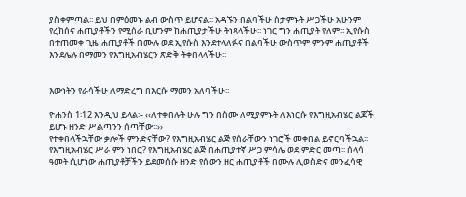ያስቀምጣል፡፡ ይህ በምዕመኑ ልብ ውስጥ ይሆናል፡፡ አዳኙን በልባችሁ ስታምኑት ሥጋችሁ አሁንም የረከሰና ሐጢያቶችን የሚሰራ ቢሆንም ከሐጢያታችሁ ትነጻላችሁ፡፡ ነገር ግን ሐጢያት የለም፡፡ ኢየሱስ በተጠመቀ ጊዜ ሐጢያቶች በሙሉ ወደ ኢየሱስ እንደተላለፉና በልባችሁ ውስጥም ምንም ሐጢያቶች እንደሌሉ በማመን የእግዚአብሄርን ጽድቅ ትቀበላላችሁ፡፡


እውነትን የራሳችሁ ለማድረግ በእርሱ ማመን አለባችሁ፡፡

ዮሐንስ 1፡12 እንዲህ ይላል፡- ‹‹ለተቀበሉት ሁሉ ግን በስሙ ለሚያምኑት ለእነርሱ የእግዚአብሄር ልጆች ይሆኑ ዘንድ ሥልጣንን ሰጣቸው፡፡››
የተቀበላችኋቸው ቃሎች ምንድናቸው? የእግዚአብሄር ልጅ የሰራቸውን ነገሮች መቀበል ይኖርባችኋል፡፡ የእግዚአብሄር ሥራ ምን ነበር? የእግዚአብሄር ልጅ በሐጢያተኛ ሥጋ ምሳሌ ወደ ምድር መጣ፡፡ ሰላሳ ዓመት ሲሆነው ሐጢያቶቻችን ይደመሰሱ ዘንድ የሰውን ዘር ሐጢያቶች በሙሉ ሊወስድና መንፈሳዊ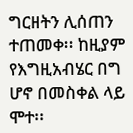ግርዘትን ሊሰጠን ተጠመቀ፡፡ ከዚያም የእግዚአብሄር በግ ሆኖ በመስቀል ላይ ሞተ፡፡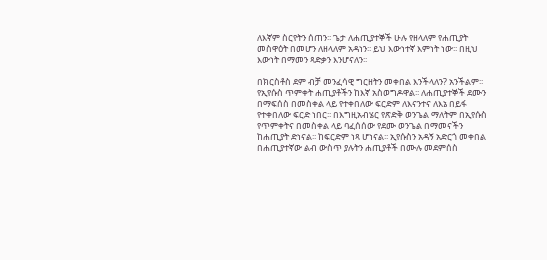ለእኛም ስርየትን ሰጠን፡፡ ጌታ ለሐጢያተኞች ሁሉ የዘላለም የሐጢያት መስዋዕት በመሆን ለዘላለም አዳነን፡፡ ይህ እውነተኛ እምነት ነው፡፡ በዚህ እውነት በማመን ጻድቃን እንሆናለን፡፡

በክርስቶስ ደም ብቻ መንፈሳዊ ግርዘትን መቀበል እንችላለን? አንችልም፡፡ የኢየሱስ ጥምቀት ሐጢያቶችን ከእኛ አስወግዶዋል፡፡ ለሐጢያተኞች ደሙን በማፍሰስ በመስቀል ላይ የተቀበለው ፍርድም ለእናንተና ለእኔ በይፋ የተቀበለው ፍርድ ነበር፡፡ በእግዚአብሄር የጽድቅ ወንጌል ማለትም በኢየሱስ የጥምቀትና በመስቀል ላይ ባፈሰሰው የደሙ ወንጌል በማመናችን ከሐጢያት ድነናል፡፡ ከፍርድም ነጻ ሆነናል፡፡ ኢየሱስን አዳኝ አድርጎ መቀበል በሐጢያተኛው ልብ ውስጥ ያሉትን ሐጢያቶች በሙሉ መደምሰስ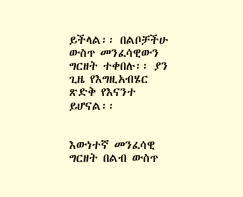ይችላል፡፡ በልቦቻችሁ ውስጥ መንፈሳዊውን ግርዘት ተቀበሉ፡፡ ያን ጊዜ የእግዚአብሄር ጽድቅ የእናንተ ይሆናል፡፡


እውነተኛ መንፈሳዊ ግርዘት በልብ ውስጥ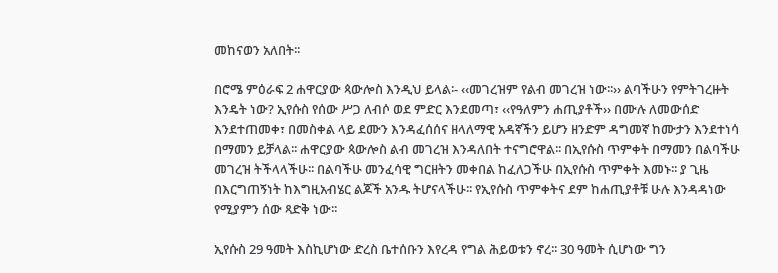መከናወን አለበት፡፡

በሮሜ ምዕራፍ 2 ሐዋርያው ጳውሎስ እንዲህ ይላል፡- ‹‹መገረዝም የልብ መገረዝ ነው፡፡›› ልባችሁን የምትገረዙት እንዴት ነው? ኢየሱስ የሰው ሥጋ ለብሶ ወደ ምድር እንደመጣ፣ ‹‹የዓለምን ሐጢያቶች›› በሙሉ ለመውሰድ እንደተጠመቀ፣ በመስቀል ላይ ደሙን እንዳፈሰሰና ዘላለማዊ አዳኛችን ይሆን ዘንድም ዳግመኛ ከሙታን እንደተነሳ በማመን ይቻላል፡፡ ሐዋርያው ጳውሎስ ልብ መገረዝ እንዳለበት ተናግሮዋል፡፡ በኢየሱስ ጥምቀት በማመን በልባችሁ መገረዝ ትችላላችሁ፡፡ በልባችሁ መንፈሳዊ ግርዘትን መቀበል ከፈለጋችሁ በኢየሱስ ጥምቀት እመኑ፡፡ ያ ጊዜ በእርግጠኝነት ከእግዚአብሄር ልጆች አንዱ ትሆናላችሁ፡፡ የኢየሱስ ጥምቀትና ደም ከሐጢያቶቹ ሁሉ እንዳዳነው የሚያምን ሰው ጻድቅ ነው፡፡

ኢየሱስ 29 ዓመት እስኪሆነው ድረስ ቤተሰቡን እየረዳ የግል ሕይወቱን ኖረ፡፡ 30 ዓመት ሲሆነው ግን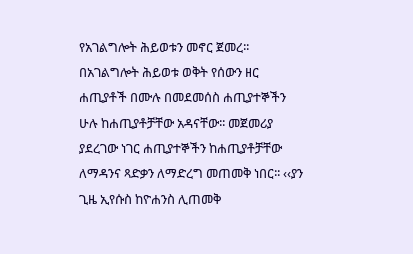የአገልግሎት ሕይወቱን መኖር ጀመረ፡፡ በአገልግሎት ሕይወቱ ወቅት የሰውን ዘር ሐጢያቶች በሙሉ በመደመሰስ ሐጢያተኞችን ሁሉ ከሐጢያቶቻቸው አዳናቸው፡፡ መጀመሪያ ያደረገው ነገር ሐጢያተኞችን ከሐጢያቶቻቸው ለማዳንና ጻድቃን ለማድረግ መጠመቅ ነበር፡፡ ‹‹ያን ጊዜ ኢየሱስ ከዮሐንስ ሊጠመቅ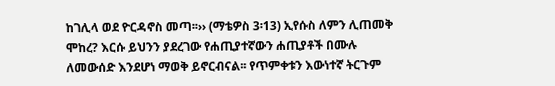ከገሊላ ወደ ዮርዳኖስ መጣ፡፡›› (ማቴዎስ 3፡13) ኢየሱስ ለምን ሊጠመቅ ሞከረ? እርሱ ይህንን ያደረገው የሐጢያተኛውን ሐጢያቶች በሙሉ ለመውሰድ እንደሆነ ማወቅ ይኖርብናል፡፡ የጥምቀቱን እውነተኛ ትርጉም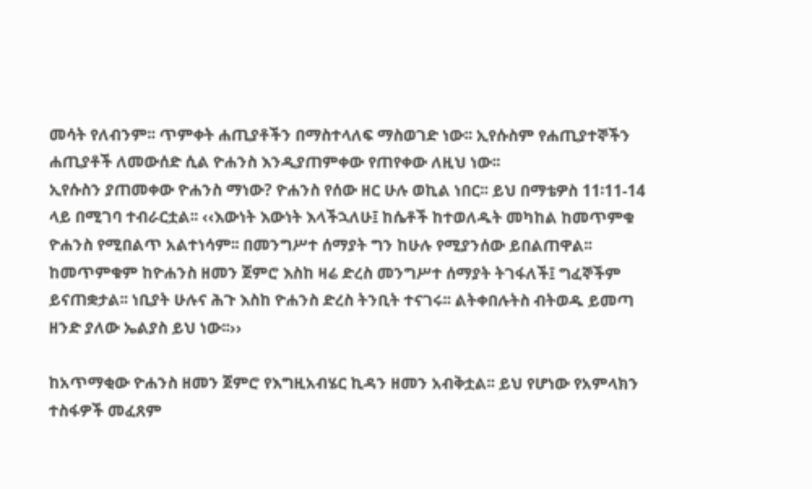መሳት የለብንም፡፡ ጥምቀት ሐጢያቶችን በማስተላለፍ ማስወገድ ነው፡፡ ኢየሱስም የሐጢያተኞችን ሐጢያቶች ለመውሰድ ሲል ዮሐንስ እንዲያጠምቀው የጠየቀው ለዚህ ነው፡፡
ኢየሱስን ያጠመቀው ዮሐንስ ማነው? ዮሐንስ የሰው ዘር ሁሉ ወኪል ነበር፡፡ ይህ በማቴዎስ 11፡11-14 ላይ በሚገባ ተብራርቷል፡፡ ‹‹እውነት እውነት እላችኋለሁ፤ ከሴቶች ከተወለዱት መካከል ከመጥምቁ ዮሐንስ የሚበልጥ አልተነሳም፡፡ በመንግሥተ ሰማያት ግን ከሁሉ የሚያንሰው ይበልጠዋል፡፡ ከመጥምቁም ከዮሐንስ ዘመን ጀምሮ እስከ ዛሬ ድረስ መንግሥተ ሰማያት ትገፋለች፤ ግፈኞችም ይናጠቋታል፡፡ ነቢያት ሁሉና ሕጉ እስከ ዮሐንስ ድረስ ትንቢት ተናገሩ፡፡ ልትቀበሉትስ ብትወዱ ይመጣ ዘንድ ያለው ኤልያስ ይህ ነው፡፡››

ከአጥማቂው ዮሐንስ ዘመን ጀምሮ የእግዚአብሄር ኪዳን ዘመን አብቅቷል፡፡ ይህ የሆነው የአምላክን ተስፋዎች መፈጸም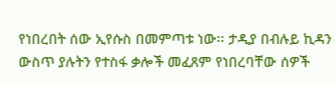የነበረበት ሰው ኢየሱስ በመምጣቱ ነው፡፡ ታዲያ በብሉይ ኪዳን ውስጥ ያሉትን የተስፋ ቃሎች መፈጸም የነበረባቸው ሰዎች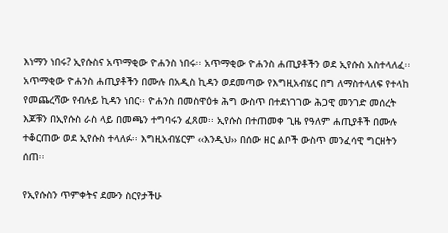እነማን ነበሩ? ኢየሱስና አጥማቂው ዮሐንስ ነበሩ፡፡ አጥማቂው ዮሐንስ ሐጢያቶችን ወደ ኢየሱስ አስተላለፈ፡፡ አጥማቂው ዮሐንስ ሐጢያቶችን በሙሉ በአዲስ ኪዳን ወደመጣው የእግዚአብሄር በግ ለማስተላለፍ የተላከ የመጨረሻው የብሉይ ኪዳን ነበር፡፡ ዮሐንስ በመስዋዕቱ ሕግ ውስጥ በተደነገገው ሕጋዊ መንገድ መሰረት እጆቹን በኢየሱስ ራስ ላይ በመጫን ተግባሩን ፈጸመ፡፡ ኢየሱስ በተጠመቀ ጊዜ የዓለም ሐጢያቶች በሙሉ ተቆርጠው ወደ ኢየሱስ ተላለፉ፡፡ እግዚአብሄርም ‹‹እንዲህ›› በሰው ዘር ልቦች ውስጥ መንፈሳዊ ግርዘትን ሰጠ፡፡

የኢየሱስን ጥምቀትና ደሙን ስርየታችሁ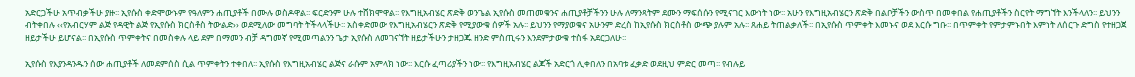አድርጋችሁ አጥብቃችሁ ያዙ፡፡ ኢየሱስ ቀድሞውኑም የዓለምን ሐጢያቶች በሙሉ ወስዶዋል፡፡ ፍርድንም ሁሉ ተሸክሞዋል፡፡ የእግዚአብሄር ጽድቅ ወንጌል ኢየሱስ መጠመቁንና ሐጢያቶቻችንን ሁሉ ለማንጻትም ደሙን ማፍሰሱን የሚናገር እውነት ነው፡፡ አሁን የእግዚአብሄርን ጽድቅ በልቦቻችን ውስጥ በመቀበል የሐጢያቶችን ስርየት ማግኘት እንችላለን፡፡ ይህንን ብትቀበሉ ‹‹የአብርሃም ልጅ የዳዊት ልጅ የኢየሱስ ክርስቶስ ትውልድ›› ወደሚለው መግባት ትችላላችሁ፡፡ አስቀድመው የእግዚአብሄርን ጽድቅ የሚያውቁ ሰዎች አሉ፡፡ ይህንን የማያወቁና አሁንም ድረስ ከኢየሱስ ክርስቶስ ውጭ ያሉም አሉ፡፡ ጸሐይ ትጠልቃለች፡፡ በኢየሱስ ጥምቀት እመኑና ወደ እርሱ ግቡ፡፡ በጥምቀት የምታምኑበት እምነት ለሰርጉ ድግስ የተዘጋጀ ዘይታችሁ ይሆናል፡፡ በኢየሱስ ጥምቀትና በመስቀሉ ላይ ደም በማመን ብቻ ዳግመኛ የሚመጣልንን ጌታ ኢየሱስ ለመገናኘት ዘይታችሁን ታዘጋጁ ዘንድ ምስጢሩን እንደምታውቁ ተስፋ አደርጋለሁ፡፡

ኢየሱስ የእያንዳንዱን ሰው ሐጢያቶች ለመደምሰስ ሲል ጥምቀትን ተቀበለ፡፡ ኢየሱስ የእግዚአብሄር ልጅና ራሱም አምላክ ነው፡፡ እርሱ ፈጣሪያችን ነው፡፡ የእግዚአብሄር ልጆች አድርጎ ሊቀበለን በአባቱ ፈቃድ ወደዚህ ምድር መጣ፡፡ የብሉይ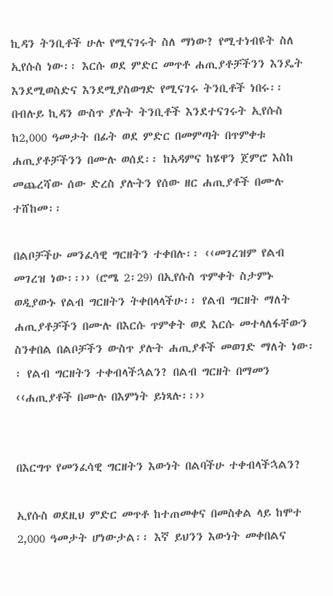ኪዳን ትንቢቶች ሁሉ የሚናገሩት ስለ ማነው? የሚተነብዩት ስለ ኢየሱስ ነው፡፡ እርሱ ወደ ምድር መጥቶ ሐጢያቶቻችንን እንዴት እንደሚወስድና እንደሚያስወግድ የሚናገሩ ትንቢቶች ነበሩ፡፡ በብሉይ ኪዳን ውስጥ ያሉት ትንቢቶች እንደተናገሩት ኢየሱስ ከ2,000 ዓመታት በፊት ወደ ምድር በመምጣት በጥምቀቱ ሐጢያቶቻችንን በሙሉ ወሰደ፡፡ ከአዳምና ከሄዋን ጀምሮ እስከ መጨረሻው ሰው ድረስ ያሉትን የሰው ዘር ሐጢያቶች በሙሉ ተሸከመ፡፡

በልቦቻችሁ መንፈሳዊ ግርዘትን ተቀበሉ፡፡ ‹‹መገረዝም የልብ መገረዝ ነው፡፡›› (ሮሜ 2፡29) በኢየሱስ ጥምቀት ስታምኑ ወዲያውኑ የልብ ግርዘትን ትቀበላላችሁ፡፡ የልብ ግርዘት ማለት ሐጢያቶቻችን በሙሉ በእርሱ ጥምቀት ወደ እርሱ መተላለፋቸውን ስንቀበል በልቦቻችን ውስጥ ያሉት ሐጢያቶች መወገድ ማለት ነው፡፡ የልብ ግርዘትን ተቀብላችኋልን? በልብ ግርዘት በማመን ‹‹ሐጢያቶች በሙሉ በእምነት ይነጻሉ፡፡››


በእርግጥ የመንፈሳዊ ግርዘትን እውነት በልባችሁ ተቀብላችኋልን?

ኢየሱስ ወደዚህ ምድር መጥቶ ከተጠመቀና በመስቀል ላይ ከሞተ 2,000 ዓመታት ሆነውታል፡፡ እኛ ይህንን እውነት መቀበልና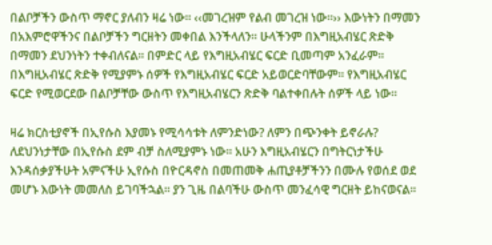በልቦቻችን ውስጥ ማኖር ያለብን ዛሬ ነው፡፡ ‹‹መገረዝም የልብ መገረዝ ነው፡፡›› እውነትን በማመን በአእምሮዋችንና በልቦቻችን ግርዘትን መቀበል እንችላለን፡፡ ሁላችንም በእግዚአብሄር ጽድቅ በማመን ደህንነትን ተቀብለናል፡፡ በምድር ላይ የእግዚአብሄር ፍርድ ቢመጣም አንፈራም፡፡ በእግዚአብሄር ጽድቅ የሚያምኑ ሰዎች የእግዚአብሄር ፍርድ አይወርድባቸውም፡፡ የእግዚአብሄር ፍርድ የሚወርደው በልቦቻቸው ውስጥ የእግዚአብሄርን ጽድቅ ባልተቀበሉት ሰዎች ላይ ነው፡፡

ዛሬ ክርስቲያኖች በኢየሱስ እያመኑ የሚሳሳቱት ለምንድነው? ለምን በጭንቀት ይኖራሉ? ለደህንነታቸው በኢየሱስ ደም ብቻ ስለሚያምኑ ነው፡፡ አሁን እግዚአብሄርን በግትርነታችሁ እንዳሰቃያችሁት አምናችሁ ኢየሱስ በዮርዳኖስ በመጠመቅ ሐጢያቶቻችንን በሙሉ የወሰደ ወደ መሆኑ እውነት መመለስ ይገባችኋል፡፡ ያን ጊዜ በልባችሁ ውስጥ መንፈሳዊ ግርዘት ይከናወናል፡፡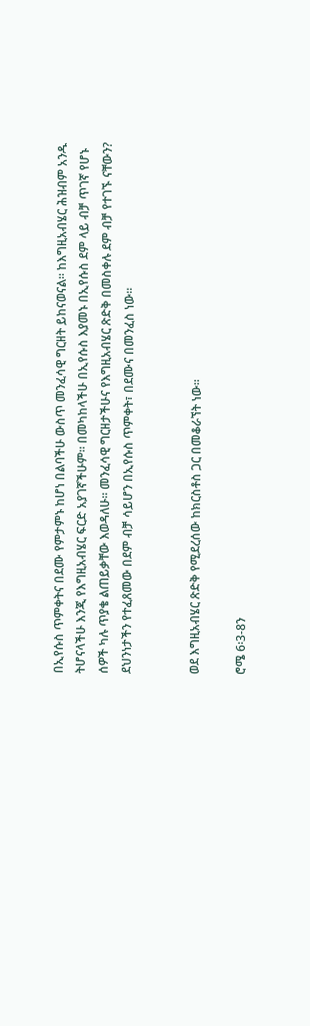በኢየሱስ ጥምቀትና በደሙ የምታምኑ ከሆነ በልባችሁ ውስጥ መንፈሳዊ ግርዘት ይከናወናል፡፡ ከእግዚአብሄር ሕዝብም አንዱ ትሆናላችሁ እንጂ የእግዚአብሄር ፍርድ አያገኛችሁም፡፡ በመካከላችሁ በኢየሱስ እያመኑ በኢየሱስ ደም ላይ ብቻ ጥገኛ የሆኑ ሰዎች ካሉ ጥያቄ ልጠይቃቸው እወዳለሁ፡፡ መንፈሳዊ ግርዘታችሁና የእግዚአብሄር ጽድቅ በመስቀሉ ደም ብቻ የተገኙ ናቸውን? ደህንነታችን የተፈጸመው በደም ብቻ ሳይሆን በኢየሱስ ጥምቀት፣ በደሙና በመንፈስ ነው፡፡


ወደ እግዚአብሄር ጽድቅ የሚደረሰው ከክርስቶስ ጋር በመቆራኘት ነው፡፡

ሮሜ 6፡3-8ን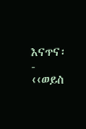እናጥና፡- ‹‹ወይስ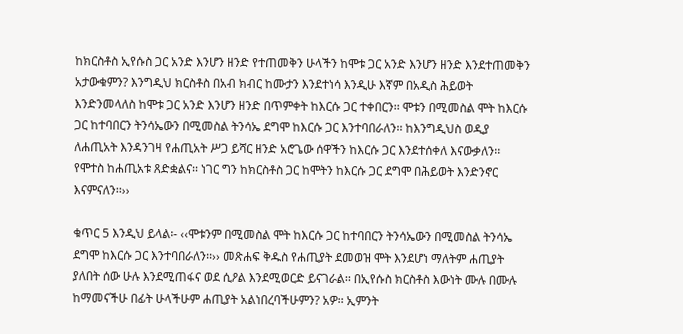ከክርስቶስ ኢየሱስ ጋር አንድ እንሆን ዘንድ የተጠመቅን ሁላችን ከሞቱ ጋር አንድ እንሆን ዘንድ እንደተጠመቅን አታውቁምን? እንግዲህ ክርስቶስ በአብ ክብር ከሙታን እንደተነሳ እንዲሁ እኛም በአዲስ ሕይወት እንድንመላለስ ከሞቱ ጋር አንድ እንሆን ዘንድ በጥምቀት ከእርሱ ጋር ተቀበርን፡፡ ሞቱን በሚመስል ሞት ከእርሱ ጋር ከተባበርን ትንሳኤውን በሚመስል ትንሳኤ ደግሞ ከእርሱ ጋር እንተባበራለን፡፡ ከእንግዲህስ ወዲያ ለሐጢአት እንዳንገዛ የሐጢአት ሥጋ ይሻር ዘንድ አሮጌው ሰዋችን ከእርሱ ጋር እንደተሰቀለ እናውቃለን፡፡ የሞተስ ከሐጢአቱ ጸድቋልና፡፡ ነገር ግን ከክርስቶስ ጋር ከሞትን ከእርሱ ጋር ደግሞ በሕይወት እንድንኖር እናምናለን፡፡››

ቁጥር 5 እንዲህ ይላል፡- ‹‹ሞቱንም በሚመስል ሞት ከእርሱ ጋር ከተባበርን ትንሳኤውን በሚመስል ትንሳኤ ደግሞ ከእርሱ ጋር እንተባበራለን፡፡›› መጽሐፍ ቅዱስ የሐጢያት ደመወዝ ሞት እንደሆነ ማለትም ሐጢያት ያለበት ሰው ሁሉ እንደሚጠፋና ወደ ሲዖል እንደሚወርድ ይናገራል፡፡ በኢየሱስ ክርስቶስ እውነት ሙሉ በሙሉ ከማመናችሁ በፊት ሁላችሁም ሐጢያት አልነበረባችሁምን? አዎ፡፡ ኢምንት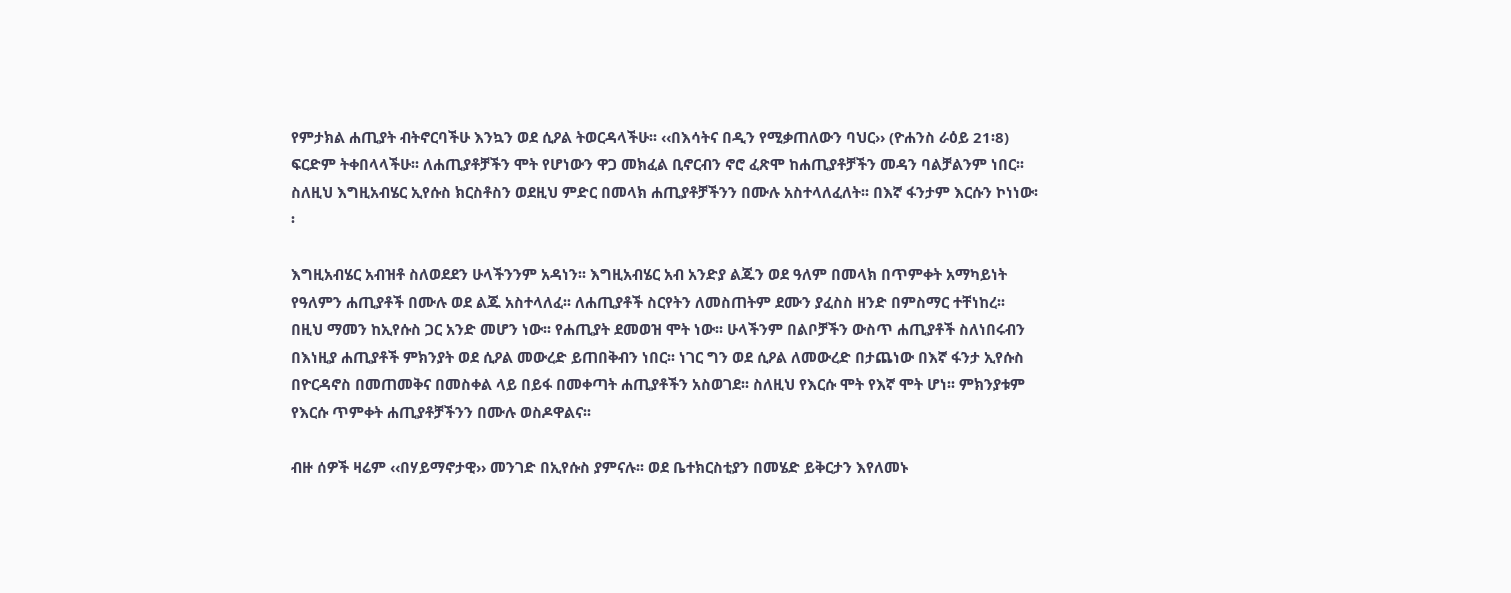የምታክል ሐጢያት ብትኖርባችሁ እንኳን ወደ ሲዖል ትወርዳላችሁ፡፡ ‹‹በእሳትና በዲን የሚቃጠለውን ባህር›› (ዮሐንስ ራዕይ 21፡8) ፍርድም ትቀበላላችሁ፡፡ ለሐጢያቶቻችን ሞት የሆነውን ዋጋ መክፈል ቢኖርብን ኖሮ ፈጽሞ ከሐጢያቶቻችን መዳን ባልቻልንም ነበር፡፡ ስለዚህ እግዚአብሄር ኢየሱስ ክርስቶስን ወደዚህ ምድር በመላክ ሐጢያቶቻችንን በሙሉ አስተላለፈለት፡፡ በእኛ ፋንታም እርሱን ኮነነው፡፡

እግዚአብሄር አብዝቶ ስለወደደን ሁላችንንም አዳነን፡፡ እግዚአብሄር አብ አንድያ ልጁን ወደ ዓለም በመላክ በጥምቀት አማካይነት የዓለምን ሐጢያቶች በሙሉ ወደ ልጁ አስተላለፈ፡፡ ለሐጢያቶች ስርየትን ለመስጠትም ደሙን ያፈስስ ዘንድ በምስማር ተቸነከረ፡፡ በዚህ ማመን ከኢየሱስ ጋር አንድ መሆን ነው፡፡ የሐጢያት ደመወዝ ሞት ነው፡፡ ሁላችንም በልቦቻችን ውስጥ ሐጢያቶች ስለነበሩብን በእነዚያ ሐጢያቶች ምክንያት ወደ ሲዖል መውረድ ይጠበቅብን ነበር፡፡ ነገር ግን ወደ ሲዖል ለመውረድ በታጨነው በእኛ ፋንታ ኢየሱስ በዮርዳኖስ በመጠመቅና በመስቀል ላይ በይፋ በመቀጣት ሐጢያቶችን አስወገደ፡፡ ስለዚህ የእርሱ ሞት የእኛ ሞት ሆነ፡፡ ምክንያቱም የእርሱ ጥምቀት ሐጢያቶቻችንን በሙሉ ወስዶዋልና፡፡

ብዙ ሰዎች ዛሬም ‹‹በሃይማኖታዊ›› መንገድ በኢየሱስ ያምናሉ፡፡ ወደ ቤተክርስቲያን በመሄድ ይቅርታን እየለመኑ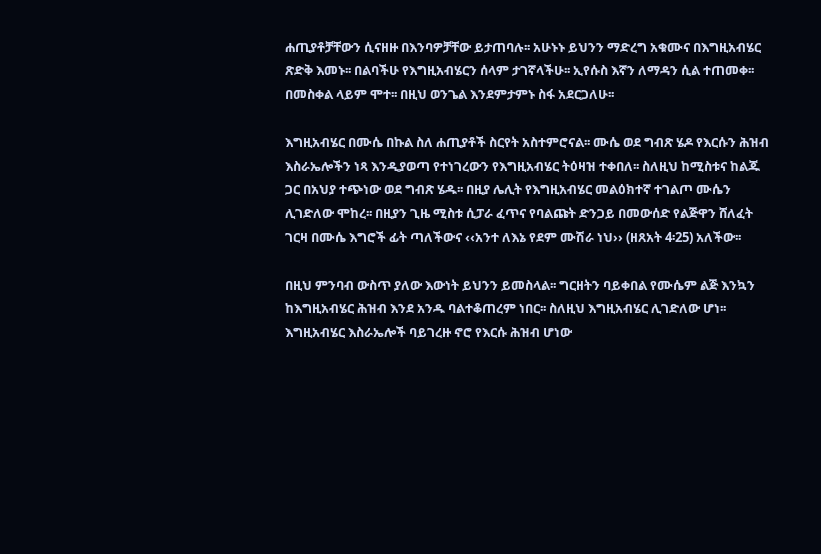ሐጢያቶቻቸውን ሲናዘዙ በእንባዎቻቸው ይታጠባሉ፡፡ አሁኑኑ ይህንን ማድረግ አቁሙና በእግዚአብሄር ጽድቅ እመኑ፡፡ በልባችሁ የእግዚአብሄርን ሰላም ታገኛላችሁ፡፡ ኢየሱስ እኛን ለማዳን ሲል ተጠመቀ፡፡ በመስቀል ላይም ሞተ፡፡ በዚህ ወንጌል እንደምታምኑ ስፋ አደርጋለሁ፡፡

እግዚአብሄር በሙሴ በኩል ስለ ሐጢያቶች ስርየት አስተምሮናል፡፡ ሙሴ ወደ ግብጽ ሄዶ የእርሱን ሕዝብ እስራኤሎችን ነጻ እንዲያወጣ የተነገረውን የእግዚአብሄር ትዕዛዝ ተቀበለ፡፡ ስለዚህ ከሚስቱና ከልጁ ጋር በአህያ ተጭነው ወደ ግብጽ ሄዱ፡፡ በዚያ ሌሊት የእግዚአብሄር መልዕክተኛ ተገልጦ ሙሴን ሊገድለው ሞከረ፡፡ በዚያን ጊዜ ሚስቱ ሲፓራ ፈጥና የባልጩት ድንጋይ በመውሰድ የልጅዋን ሸለፈት ገርዛ በሙሴ እግሮች ፊት ጣለችውና ‹‹አንተ ለእኔ የደም ሙሽራ ነህ›› (ዘጸአት 4፡25) አለችው፡፡

በዚህ ምንባብ ውስጥ ያለው እውነት ይህንን ይመስላል፡፡ ግርዘትን ባይቀበል የሙሴም ልጅ እንኳን ከእግዚአብሄር ሕዝብ እንደ አንዱ ባልተቆጠረም ነበር፡፡ ስለዚህ እግዚአብሄር ሊገድለው ሆነ፡፡ እግዚአብሄር እስራኤሎች ባይገረዙ ኖሮ የእርሱ ሕዝብ ሆነው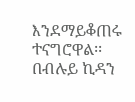እንደማይቆጠሩ ተናግሮዋል፡፡ በብሉይ ኪዳን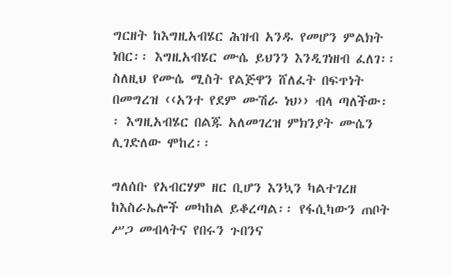ግርዘት ከእግዚአብሄር ሕዝብ አንዱ የመሆን ምልክት ነበር፡፡ እግዚአብሄር ሙሴ ይህንን እንዲገነዘብ ፈለገ፡፡ ስለዚህ የሙሴ ሚስት የልጅዋን ሸለፈት በፍጥነት በመግረዝ ‹‹አንተ የደም ሙሽራ ነህ›› ብላ ጣለችው፡፡ እግዚአብሄር በልጁ አለመገረዝ ምክንያት ሙሴን ሊገድለው ሞከረ፡፡

ግለሰቡ የአብርሃም ዘር ቢሆን እንኳን ካልተገረዘ ከእስራኤሎች መካከል ይቆረጣል፡፡ የፋሲካውን ጠቦት ሥጋ መብላትና የበሩን ጉበንና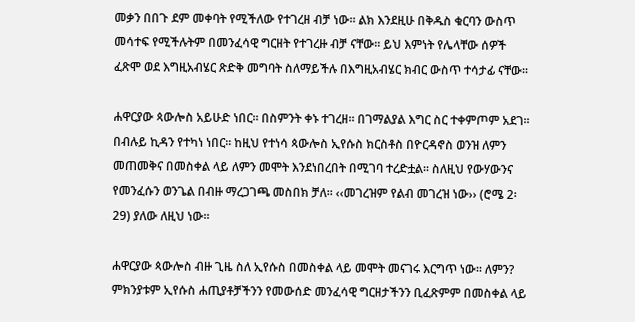መቃን በበጉ ደም መቀባት የሚችለው የተገረዘ ብቻ ነው፡፡ ልክ እንደዚሁ በቅዱስ ቁርባን ውስጥ መሳተፍ የሚችሉትም በመንፈሳዊ ግርዘት የተገረዙ ብቻ ናቸው፡፡ ይህ እምነት የሌላቸው ሰዎች ፈጽሞ ወደ እግዚአብሄር ጽድቅ መግባት ስለማይችሉ በእግዚአብሄር ክብር ውስጥ ተሳታፊ ናቸው፡፡

ሐዋርያው ጳውሎስ አይሁድ ነበር፡፡ በስምንት ቀኑ ተገረዘ፡፡ በገማልያል እግር ስር ተቀምጦም አደገ፡፡ በብሉይ ኪዳን የተካነ ነበር፡፡ ከዚህ የተነሳ ጳውሎስ ኢየሱስ ክርስቶስ በዮርዳኖስ ወንዝ ለምን መጠመቅና በመስቀል ላይ ለምን መሞት እንደነበረበት በሚገባ ተረድቷል፡፡ ስለዚህ የውሃውንና የመንፈሱን ወንጌል በብዙ ማረጋገጫ መስበክ ቻለ፡፡ ‹‹መገረዝም የልብ መገረዝ ነው›› (ሮሜ 2፡29) ያለው ለዚህ ነው፡፡

ሐዋርያው ጳውሎስ ብዙ ጊዜ ስለ ኢየሱስ በመስቀል ላይ መሞት መናገሩ እርግጥ ነው፡፡ ለምን? ምክንያቱም ኢየሱስ ሐጢያቶቻችንን የመውሰድ መንፈሳዊ ግርዘታችንን ቢፈጽምም በመስቀል ላይ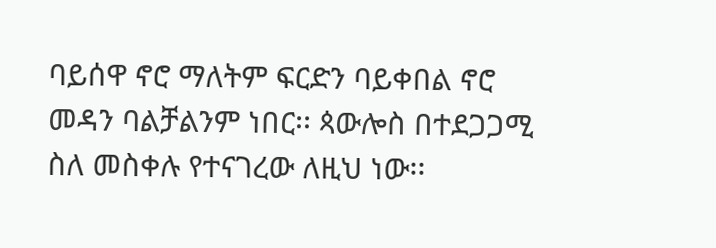ባይሰዋ ኖሮ ማለትም ፍርድን ባይቀበል ኖሮ መዳን ባልቻልንም ነበር፡፡ ጳውሎስ በተደጋጋሚ ስለ መስቀሉ የተናገረው ለዚህ ነው፡፡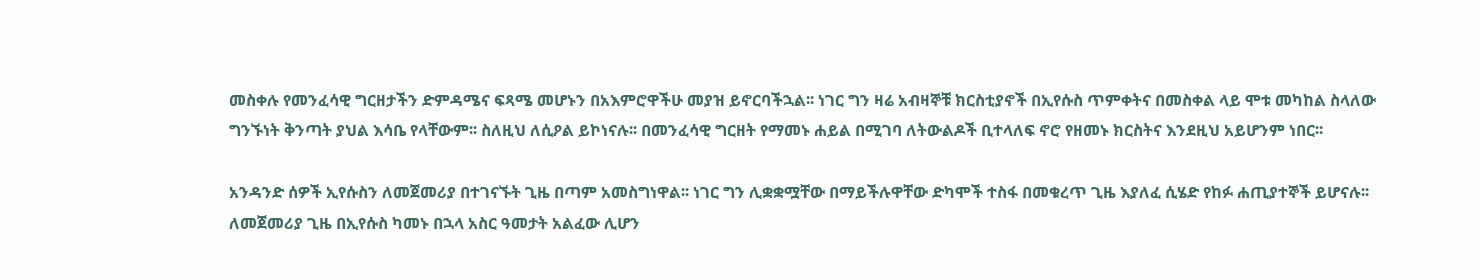መስቀሉ የመንፈሳዊ ግርዘታችን ድምዳሜና ፍጻሜ መሆኑን በአእምሮዋችሁ መያዝ ይኖርባችኋል፡፡ ነገር ግን ዛሬ አብዛኞቹ ክርስቲያኖች በኢየሱስ ጥምቀትና በመስቀል ላይ ሞቱ መካከል ስላለው ግንኙነት ቅንጣት ያህል እሳቤ የላቸውም፡፡ ስለዚህ ለሲዖል ይኮነናሉ፡፡ በመንፈሳዊ ግርዘት የማመኑ ሐይል በሚገባ ለትውልዶች ቢተላለፍ ኖሮ የዘመኑ ክርስትና እንደዚህ አይሆንም ነበር፡፡

አንዳንድ ሰዎች ኢየሱስን ለመጀመሪያ በተገናኙት ጊዜ በጣም አመስግነዋል፡፡ ነገር ግን ሊቋቋሟቸው በማይችሉዋቸው ድካሞች ተስፋ በመቁረጥ ጊዜ እያለፈ ሲሄድ የከፉ ሐጢያተኞች ይሆናሉ፡፡ ለመጀመሪያ ጊዜ በኢየሱስ ካመኑ በኋላ አስር ዓመታት አልፈው ሊሆን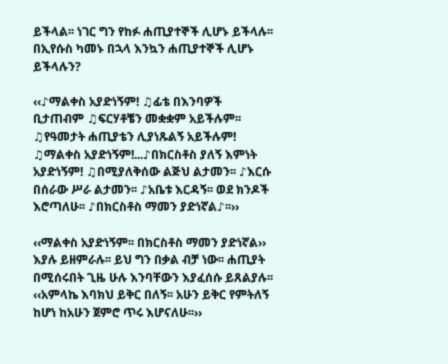ይችላል፡፡ ነገር ግን የከፉ ሐጢያተኞች ሊሆኑ ይችላሉ፡፡ በኢየሱስ ካመኑ በኋላ እንኳን ሐጢያተኞች ሊሆኑ ይችላሉን?

‹‹♪ማልቀስ አያድነኝም! ♫ፊቴ በእንባዎች ቢታጠብም ♫ፍርሃቶቼን መቋቋም አይችሉም፡፡ ♫የዓመታት ሐጢያቴን ሊያነጹልኝ አይችሉም! ♫ማልቀስ አያድነኝም!...♪በክርስቶስ ያለኝ እምነት አያድነኝም! ♫በሚያለቅሰው ልጅህ ልታመን፡፡ ♪እርሱ በሰራው ሥራ ልታመን፡፡ ♪አቤቱ እርዳኝ፡፡ ወደ ክንዶች እሮጣለሁ፡፡ ♪በክርስቶስ ማመን ያድነኛል♪፡፡››

‹‹ማልቀስ አያድነኝም፡፡ በክርስቶስ ማመን ያድነኛል›› እያሉ ይዘምራሉ፡፡ ይህ ግን በቃል ብቻ ነው፡፡ ሐጢያት በሚሰሩበት ጊዜ ሁሉ እንባቸውን እያፈሰሱ ይጸልያሉ፡፡ ‹‹አምላኬ እባክህ ይቅር በለኝ፡፡ አሁን ይቅር የምትለኝ ከሆነ ከአሁን ጀምሮ ጥሩ እሆናለሁ፡፡››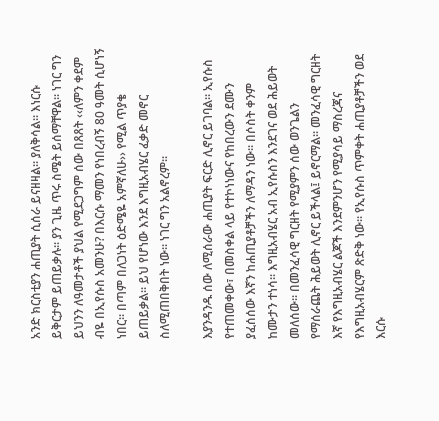አንድ ክርስቲያን ሐጢያት ሲሰራ ይናዘዛል፡፡ ያለቅሳል፡፡ እነርሱ ይቅርታም ይጠይቃሉ፡፡ ያን ጊዜ ጥሩ ስሜት ይሰማቸዋል፡፡ ነገር ግን ይህንን ለዓመታቶች ያህል የሚደጋግም ሰው በጸጸት ‹‹ለምን ቀደም ብዬ በኢየሱስ አመንሁ? በእርሱ ማመን የነበረብኝ 80 ዓመት ሲሆነኝ ነበር፡፡ በጣም በለጋነት ዕድሜዬ አምኛለሁ›› የሚል ጥያቄ ይጠይቃል፡፡ ይህ የሆነው እንደ እግዚአብሄር ፈቃድ መኖር ስለሚጠበቅበት ነው፡፡ ነገር ግን አልኖረም፡፡

እያንዳንዱ ሰው ለሚሰራው ሐጢያት ፍርድ ሊኖር ይገባል፡፡ ኢየሱስ የተጠመቀው፣ በመስቀል ላይ የተኮነነውና የከበረውን ደሙን ያፈሰሰው እኛን ከሐጢያቶቻችን ለማዳን ነው፡፡ በሶስት ቀንም ከሙታን ተነሳ፡፡ እግዚአብሄር አብ ኢየሱስን እንደገና ወደ ሕይወት መለሰው፡፡ በመንፈሳዊ ግርዘት የሚያምን ሰው ወንጌልን የማሰራጨት ሕይወት ሊኖር ይችላል፤ ይኖርማል፡፡ መንፈሳዊ ግርዘት እኛ የእግዚአብሄር ልጆች እንደምንሆን የሚያሳይ ማስረጃና የእግዚአብሄርም ጽድቅ ነው፡፡ የኢየሱስ ጥምቀት ሐጢያቶቻችን ወደ እርሱ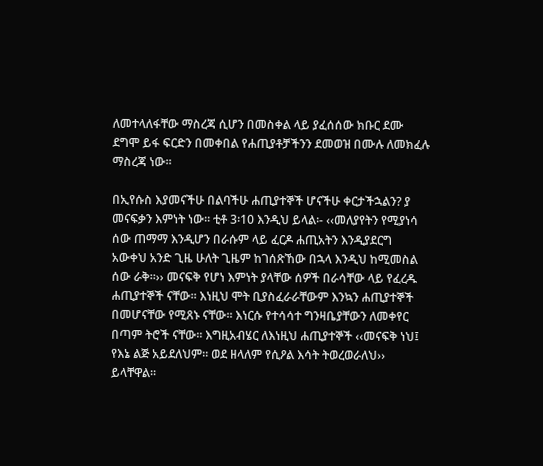ለመተላለፋቸው ማስረጃ ሲሆን በመስቀል ላይ ያፈሰሰው ክቡር ደሙ ደግሞ ይፋ ፍርድን በመቀበል የሐጢያቶቻችንን ደመወዝ በሙሉ ለመክፈሉ ማስረጃ ነው፡፡

በኢየሱስ እያመናችሁ በልባችሁ ሐጢያተኞች ሆናችሁ ቀርታችኋልን? ያ መናፍቃን እምነት ነው፡፡ ቲቶ 3፡10 እንዲህ ይላል፡- ‹‹መለያየትን የሚያነሳ ሰው ጠማማ እንዲሆን በራሱም ላይ ፈርዶ ሐጢአትን እንዲያደርግ አውቀህ አንድ ጊዜ ሁለት ጊዜም ከገሰጽኸው በኋላ እንዲህ ከሚመስል ሰው ራቅ፡፡›› መናፍቅ የሆነ እምነት ያላቸው ሰዎች በራሳቸው ላይ የፈረዱ ሐጢያተኞች ናቸው፡፡ እነዚህ ሞት ቢያስፈራራቸውም እንኳን ሐጢያተኞች በመሆናቸው የሚጸኑ ናቸው፡፡ እነርሱ የተሳሳተ ግንዛቤያቸውን ለመቀየር በጣም ትሮች ናቸው፡፡ እግዚአብሄር ለእነዚህ ሐጢያተኞች ‹‹መናፍቅ ነህ፤ የእኔ ልጅ አይደለህም፡፡ ወደ ዘላለም የሲዖል እሳት ትወረወራለህ›› ይላቸዋል፡፡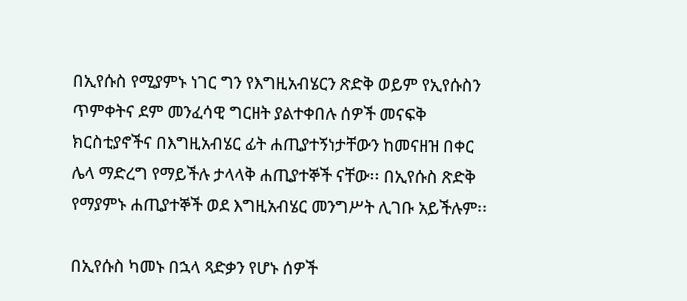በኢየሱስ የሚያምኑ ነገር ግን የእግዚአብሄርን ጽድቅ ወይም የኢየሱስን ጥምቀትና ደም መንፈሳዊ ግርዘት ያልተቀበሉ ሰዎች መናፍቅ ክርስቲያኖችና በእግዚአብሄር ፊት ሐጢያተኝነታቸውን ከመናዘዝ በቀር ሌላ ማድረግ የማይችሉ ታላላቅ ሐጢያተኞች ናቸው፡፡ በኢየሱስ ጽድቅ የማያምኑ ሐጢያተኞች ወደ እግዚአብሄር መንግሥት ሊገቡ አይችሉም፡፡

በኢየሱስ ካመኑ በኋላ ጻድቃን የሆኑ ሰዎች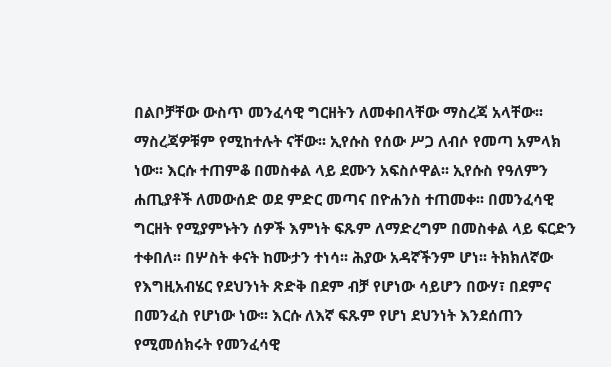በልቦቻቸው ውስጥ መንፈሳዊ ግርዘትን ለመቀበላቸው ማስረጃ አላቸው፡፡ ማስረጃዎቹም የሚከተሉት ናቸው፡፡ ኢየሱስ የሰው ሥጋ ለብሶ የመጣ አምላክ ነው፡፡ እርሱ ተጠምቆ በመስቀል ላይ ደሙን አፍስሶዋል፡፡ ኢየሱስ የዓለምን ሐጢያቶች ለመውሰድ ወደ ምድር መጣና በዮሐንስ ተጠመቀ፡፡ በመንፈሳዊ ግርዘት የሚያምኑትን ሰዎች እምነት ፍጹም ለማድረግም በመስቀል ላይ ፍርድን ተቀበለ፡፡ በሦስት ቀናት ከሙታን ተነሳ፡፡ ሕያው አዳኛችንም ሆነ፡፡ ትክክለኛው የእግዚአብሄር የደህንነት ጽድቅ በደም ብቻ የሆነው ሳይሆን በውሃ፣ በደምና በመንፈስ የሆነው ነው፡፡ እርሱ ለእኛ ፍጹም የሆነ ደህንነት እንደሰጠን የሚመሰክሩት የመንፈሳዊ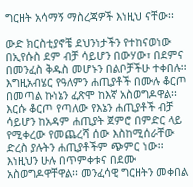ግርዘት አሳማኝ ማስረጃዎች እነዚህ ናቸው፡፡

ውድ ክርስቲያኖቼ ደህንነታችን የተከናወነው በኢየሱስ ደም ብቻ ሳይሆን በውሃው፣ በደምና በመንፈስ ቅዱስ መሆኑን በልቦቻችሁ ተቀበሉ፡፡ እግዚአብሄር የዓለምን ሐጢያቶች በሙሉ ቆርጦ በመጣል ኩነኔን ፈጽሞ ከእኛ አስወግዶዋል፡፡ እርሱ ቆርጦ የጣለው የእኔን ሐጢያቶች ብቻ ሳይሆን ከአዳም ሐጢያት ጀምሮ በምድር ላይ የሚቀረው የመጨረሻ ሰው እስከሚሰራቸው ድረስ ያሉትን ሐጢያቶችም ጭምር ነው፡፡ እነዚህን ሁሉ በጥምቀቱና በደሙ አስወግዶዋቸዋል፡፡ መንፈሳዊ ግርዘትን መቀበል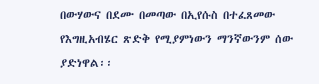በውሃውና በደሙ በመጣው በኢየሱስ በተፈጸመው የእግዚአብሄር ጽድቅ የሚያምነውን ማንኛውንም ሰው ያድነዋል፡፡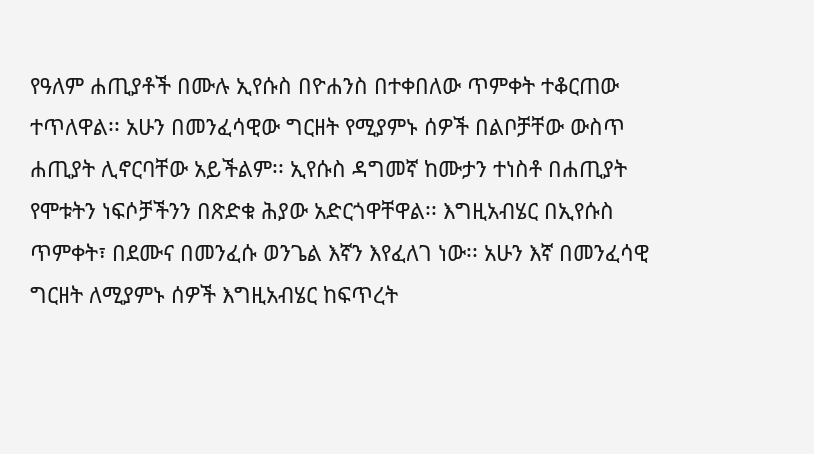የዓለም ሐጢያቶች በሙሉ ኢየሱስ በዮሐንስ በተቀበለው ጥምቀት ተቆርጠው ተጥለዋል፡፡ አሁን በመንፈሳዊው ግርዘት የሚያምኑ ሰዎች በልቦቻቸው ውስጥ ሐጢያት ሊኖርባቸው አይችልም፡፡ ኢየሱስ ዳግመኛ ከሙታን ተነስቶ በሐጢያት የሞቱትን ነፍሶቻችንን በጽድቁ ሕያው አድርጎዋቸዋል፡፡ እግዚአብሄር በኢየሱስ ጥምቀት፣ በደሙና በመንፈሱ ወንጌል እኛን እየፈለገ ነው፡፡ አሁን እኛ በመንፈሳዊ ግርዘት ለሚያምኑ ሰዎች እግዚአብሄር ከፍጥረት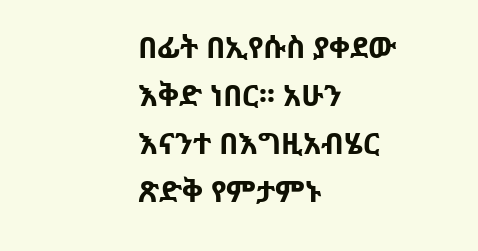በፊት በኢየሱስ ያቀደው እቅድ ነበር፡፡ አሁን እናንተ በእግዚአብሄር ጽድቅ የምታምኑ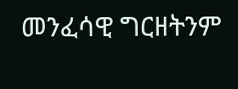መንፈሳዊ ግርዘትንም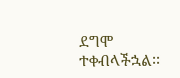ደግሞ ተቀብላችኋል፡፡